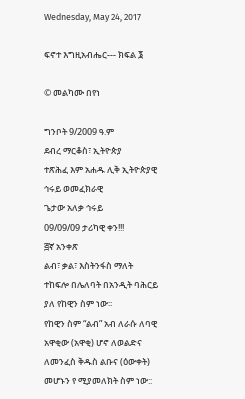Wednesday, May 24, 2017

ፍኖተ እግዚአብሔር--- ክፍል ፮

© መልካሙ በየነ

ግንቦት 9/2009 ዓ.ም
ደብረ ማርቆስ፣ ኢትዮጵያ
ተጽሕፈ እም አሐዱ ሊቅ ኢትዮጵያዊ ኅሩይ ወመፈክራዊ
ጌታው አለቃ ኅሩይ
09/09/09 ታሪካዊ ቀን!!!
፭ኛ አንቀጽ
ልብ፣ ቃል፣ እስትንፋስ ማለት ተከፍሎ በሌለባት በአንዲት ባሕርይ ያለ የከዊን ስም ነው፡፡
የከዊን ስም “ልብ” አብ ለራሱ ለባዊ አዋቂው (አዋቂ) ሆኖ ለወልድና ለመንፈስ ቅዱስ ልቡና (ዕውቀት) መሆኑን የ ሚያመለክት ስም ነው::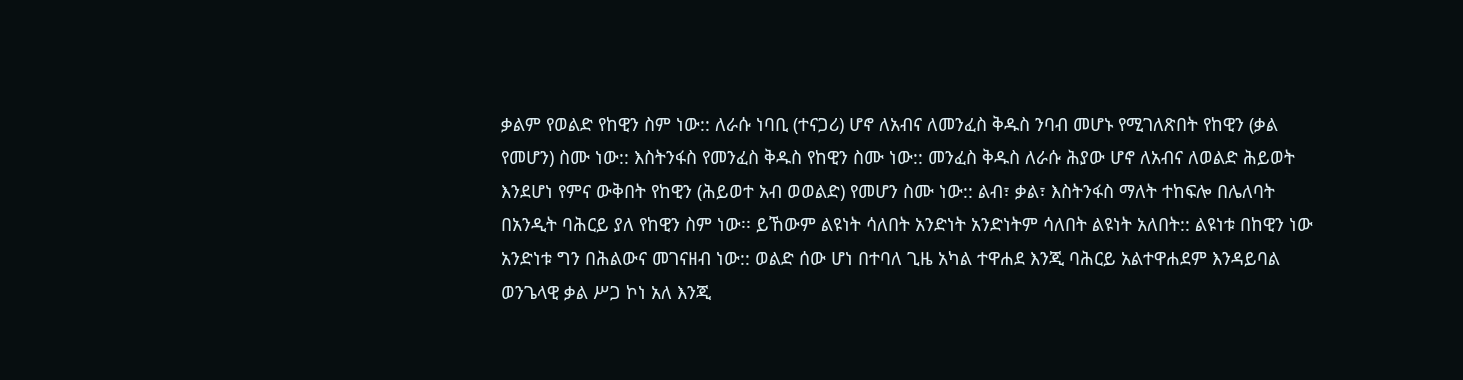ቃልም የወልድ የከዊን ስም ነው:: ለራሱ ነባቢ (ተናጋሪ) ሆኖ ለአብና ለመንፈስ ቅዱስ ንባብ መሆኑ የሚገለጽበት የከዊን (ቃል የመሆን) ስሙ ነው:: እስትንፋስ የመንፈስ ቅዱስ የከዊን ስሙ ነው:: መንፈስ ቅዱስ ለራሱ ሕያው ሆኖ ለአብና ለወልድ ሕይወት እንደሆነ የምና ውቅበት የከዊን (ሕይወተ አብ ወወልድ) የመሆን ስሙ ነው:: ልብ፣ ቃል፣ እስትንፋስ ማለት ተከፍሎ በሌለባት በአንዲት ባሕርይ ያለ የከዊን ስም ነው፡፡ ይኸውም ልዩነት ሳለበት አንድነት አንድነትም ሳለበት ልዩነት አለበት:: ልዩነቱ በከዊን ነው አንድነቱ ግን በሕልውና መገናዘብ ነው:: ወልድ ሰው ሆነ በተባለ ጊዜ አካል ተዋሐደ እንጂ ባሕርይ አልተዋሐደም እንዳይባል ወንጌላዊ ቃል ሥጋ ኮነ አለ እንጂ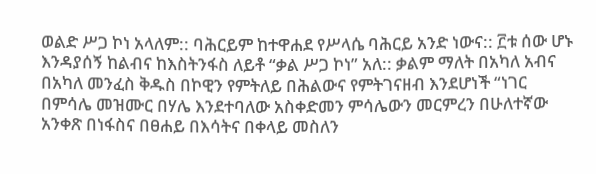ወልድ ሥጋ ኮነ አላለም:: ባሕርይም ከተዋሐደ የሥላሴ ባሕርይ አንድ ነውና:: ፫ቱ ሰው ሆኑ እንዳያሰኝ ከልብና ከእስትንፋስ ለይቶ “ቃል ሥጋ ኮነ” አለ:: ቃልም ማለት በአካለ አብና በአካለ መንፈስ ቅዱስ በኮዊን የምትለይ በሕልውና የምትገናዘብ እንደሆነች “ነገር በምሳሌ መዝሙር በሃሌ እንደተባለው አስቀድመን ምሳሌውን መርምረን በሁለተኛው አንቀጽ በነፋስና በፀሐይ በእሳትና በቀላይ መስለን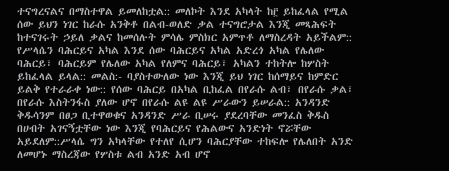ተናግረናልና በማስተዋል ይመለከቷል:: መለኮት እንደ አካላት ከ፫ ይከፈላል የሚል ሰው ይህን ነገር ከራሱ አንቅቶ በልብ-ወለድ ቃል ተናግሮታል እንጂ መጻሕፍት ከተናገሩት ኃይለ ቃልና ከመሰሉት ምሳሌ ምስክር አምጥቶ ለማስረዳት አይችልም:: የሥላሴን ባሕርይና አካል እንደ ሰው ባሕርይና አካል አድረጎ አካል የሌለው ባሕርይ፣ ባሕርይም የሌለው አካል የለምና ባሕርይ፣ አካልን ተከትሎ ከሦስት ይከፈላል ይላል:: መልስ:- ባያስተውለው ነው እንጂ ይህ ነገር ከሰማይና ከምድር ይልቅ የተራራቀ ነው:: የሰው ባሕርይ በአካል ቢከፈል በየራሱ ልብ፣ በየራሱ ቃል፣ በየራሱ እስትንፋስ ያለው ሆኖ በየራሱ ልዩ ልዩ ሥራውን ይሠራል:: አንዳንድ ቅዱሳንም በፀጋ ቢተዋወቁና አንዳንድ ሥራ ቢሠሩ ያደረባቸው መንፈስ ቅዱስ በሀብት አገናኝቷቸው ነው እንጂ የባሕርይና የሕልውና አንድነት ኖሯቸው አይደለም::ሥላሴ ግን አካላቸው የተለየ ሲሆን ባሕርያቸው ተከፍሎ የሌለበት አንድ ለመሆኑ ማስረጃው የሦስቱ ልብ አንድ አብ ሆኖ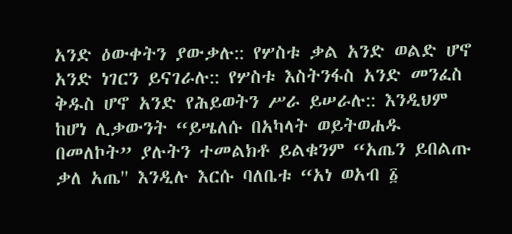አንድ ዕውቀትን ያውቃሉ:: የሦስቱ ቃል አንድ ወልድ ሆኖ አንድ ነገርን ይናገራሉ:: የሦስቱ እስትንፋስ አንድ መንፈስ ቅዱስ ሆኖ አንድ የሕይወትን ሥራ ይሠራሉ:: እንዲህም ከሆነ ሊቃውንት “ይሤለሱ በአካላት ወይትወሐዱ በመለኮት” ያሉትን ተመልክቶ ይልቁንም “አጤን ይበልጡ ቃለ አጤ'' እንዲሉ እርሱ ባለቤቱ “አነ ወአብ ፩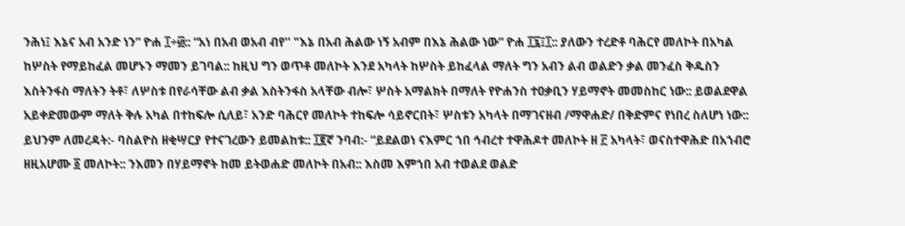ንሕነ፤ እኔና አብ አንድ ነን” ዮሐ ፲÷፴:: “አነ በአብ ወአብ ብየ'' "እኔ በአብ ሕልው ነኝ አብም በእኔ ሕልው ነው” ዮሐ ፲፯፤፲:: ያለውን ተረድቶ ባሕርየ መለኮት በአካል ከሦስት የማይከፈል መሆኑን ማመን ይገባል:: ከዚህ ግን ወጥቶ መለኮት እንደ አካላት ከሦስት ይከፈላል ማለት ግን አብን ልብ ወልድን ቃል መንፈስ ቅዱስን እስትንፋስ ማለትን ትቶ፣ ለሦስቱ በየራሳቸው ልብ ቃል እስትንፋስ አላቸው ብሎ፣ ሦስት አማልክት በማለት የዮሐንስ ተዐቃቢን ሃይማኖት መመስከር ነው:: ይወልደዋል አይቀድመውም ማለት ቅሉ አካል በተከፍሎ ሲለይ፣ አንድ ባሕርየ መለኮት ተከፍሎ ሳይኖርበት፣ ሦስቱን አካላት በማገናዘብ /ማዋሐድ/ በቅድምና የነበረ ስለሆነ ነው:: ይህንም ለመረዳት:- ባስልዮስ ዘቂሣርያ የተናገረውን ይመልከቱ:: ፲፪ኛ ንባብ:- “ይደልወነ ናእምር ኀበ ኅብረተ ተዋሕዶተ መለኮት ዘ ፫ አካላት፣ ወናስተዋሕድ በአኀብሮ ዘዚአሆሙ ፩ መለኮት:: ንእመን በሃይማኖት ከመ ይትወሐድ መለኮት በአብ:: እስመ እምኀበ አብ ተወልደ ወልድ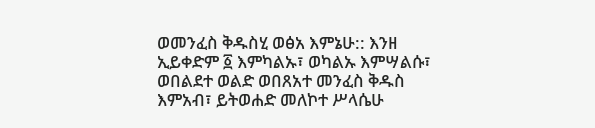ወመንፈስ ቅዱስሂ ወፅአ እምኔሁ:: እንዘ ኢይቀድም ፩ እምካልኡ፣ ወካልኡ እምሣልሱ፣ ወበልደተ ወልድ ወበጸአተ መንፈስ ቅዱስ እምአብ፣ ይትወሐድ መለኮተ ሥላሴሁ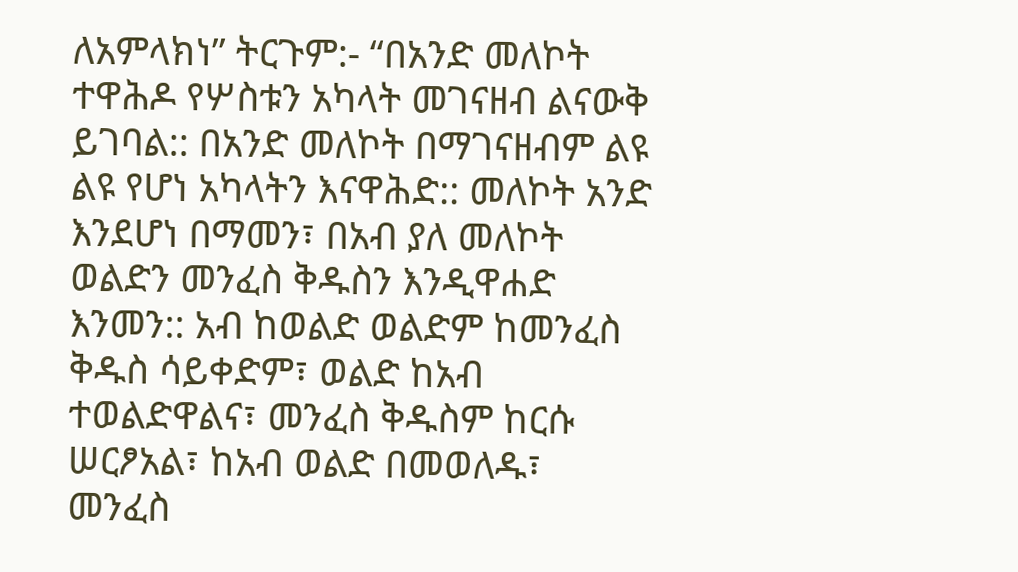ለአምላክነ” ትርጉም:- “በአንድ መለኮት ተዋሕዶ የሦስቱን አካላት መገናዘብ ልናውቅ ይገባል:: በአንድ መለኮት በማገናዘብም ልዩ ልዩ የሆነ አካላትን እናዋሕድ:: መለኮት አንድ እንደሆነ በማመን፣ በአብ ያለ መለኮት ወልድን መንፈስ ቅዱስን እንዲዋሐድ እንመን:: አብ ከወልድ ወልድም ከመንፈስ ቅዱስ ሳይቀድም፣ ወልድ ከአብ ተወልድዋልና፣ መንፈስ ቅዱስም ከርሱ ሠርፆአል፣ ከአብ ወልድ በመወለዱ፣ መንፈስ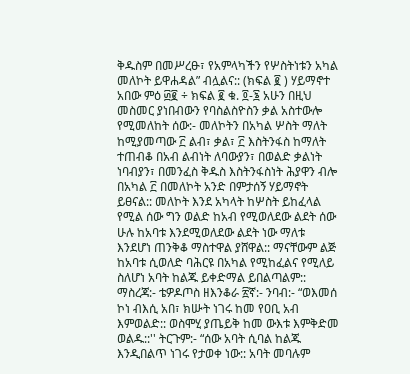ቅዱስም በመሥረፁ፣ የአምላካችን የሦስትነቱን አካል መለኮት ይዋሐዳል” ብሏልና:: (ክፍል ፪ ) ሃይማኖተ አበው ምዕ ፴፪ ÷ ክፍል ፪ ቁ. ፬-፮ አሁን በዚህ መስመር ያነበብውን የባስልስዮስን ቃል አስተውሎ የሚመለከት ሰው:- መለኮትን በአካል ሦስት ማለት ከሚያመጣው ፫ ልብ፣ ቃል፣ ፫ እስትንፋስ ከማለት ተጠብቆ በአብ ልብነት ለባውያን፣ በወልድ ቃልነት ነባብያን፣ በመንፈስ ቅዱስ እስትንፋስነት ሕያዋን ብሎ በአካል ፫ በመለኮት አንድ በምታሰኝ ሃይማኖት ይፀናል:: መለኮት እንደ አካላት ከሦስት ይከፈላል የሚል ሰው ግን ወልድ ከአብ የሚወለደው ልደት ሰው ሁሉ ከአባቱ እንደሚወለደው ልደት ነው ማለቱ እንደሆነ ጠንቅቆ ማስተዋል ያሸዋል:: ማናቸውም ልጅ ከአባቱ ሲወለድ ባሕርዩ በአካል የሚከፈልና የሚለይ ስለሆነ አባት ከልጁ ይቀድማል ይበልጣልም:: ማስረጃ:- ቴዎዶጦስ ዘእንቆራ ፳ኛ:- ንባብ:- “ወእመሰ ኮነ ብእሲ አበ፣ ክሡት ነገሩ ከመ የዐቢ አብ እምወልድ:: ወስሞሂ ያጤይቅ ከመ ውእቱ እምቅድመ ወልዱ::'' ትርጉም:- “ሰው አባት ሲባል ከልጁ እንዲበልጥ ነገሩ የታወቀ ነው:: አባት መባሉም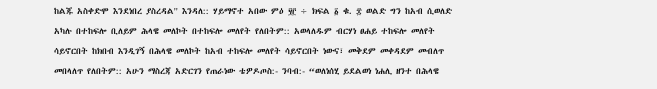ከልጁ አስቀድሞ እንደነበረ ያስረዳል'' እንዳለ:: ሃይማኖተ አበው ምዕ ፶፫ ÷ ክፍል ፩ ቁ. ፰ ወልድ ግን ከአብ ሲወለድ አካሉ በተከፍሎ ቢለይም ሕላዌ መለኮት በተከፍሎ መለየት የለበትም:: አወላለዱም ብርሃነ ፀሐይ ተከፍሎ መለየት ሳይኖርበት ከክበብ እንዲገኝ በሕላዌ መለኮት ከአብ ተከፍሎ መለየት ሳይኖርበት ነውና፣ መቅደም መቀዳደም መብለጥ መበላለጥ የለበትም:: አሁን ማስረጃ አድርገን የጠራነው ቴዎዶጦስ:- ንባብ:- “ወለነሰሂ ይደልወነ ነሐሊ ዘንተ በሕላዌ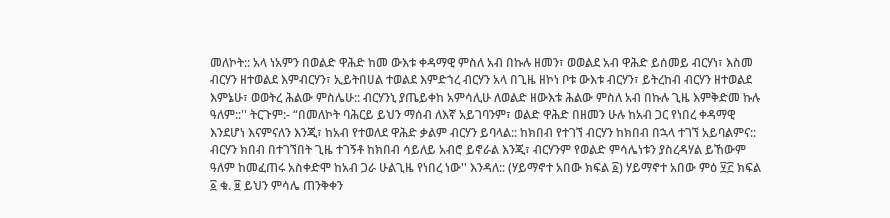መለኮት:: አላ ነአምን በወልድ ዋሕድ ከመ ውእቱ ቀዳማዊ ምስለ አብ በኩሉ ዘመን፣ ወወልደ አብ ዋሕድ ይሰመይ ብርሃነ፣ እስመ ብርሃን ዘተወልደ እምብርሃን፣ ኢይትበሀል ተወልደ እምድኀረ ብርሃን አላ በጊዜ ዘኮነ ቦቱ ውእቱ ብርሃን፣ ይትረከብ ብርሃን ዘተወልደ እምኔሁ፣ ወወትረ ሕልው ምስሌሁ:: ብርሃንኒ ያጤይቀከ አምሳሊሁ ለወልድ ዘውእቱ ሕልው ምስለ አብ በኩሉ ጊዜ እምቅድመ ኩሉ ዓለም::'' ትርጉም:- “በመለኮት ባሕርይ ይህን ማሰብ ለእኛ አይገባንም፣ ወልድ ዋሕድ በዘመን ሁሉ ከአብ ጋር የነበረ ቀዳማዊ እንደሆነ እናምናለን እንጂ፣ ከአብ የተወለደ ዋሕድ ቃልም ብርሃን ይባላል:: ከክበብ የተገኘ ብርሃን ከክበብ በኋላ ተገኘ አይባልምና:: ብርሃን ክበብ በተገኘበት ጊዜ ተገኝቶ ከክበብ ሳይለይ አብሮ ይኖራል እንጂ፣ ብርሃንም የወልድ ምሳሌነቱን ያስረዳሃል ይኸውም ዓለም ከመፈጠሩ አስቀድሞ ከአብ ጋራ ሁልጊዜ የነበረ ነው'' እንዳለ:: (ሃይማኖተ አበው ክፍል ፩) ሃይማኖተ አበው ምዕ ፶፫ ክፍል ፩ ቁ. ፱ ይህን ምሳሌ ጠንቅቀን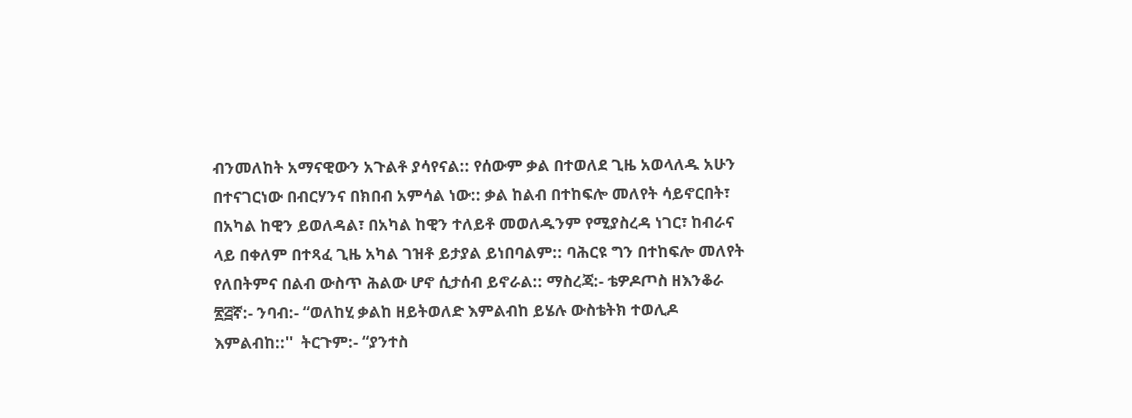ብንመለከት አማናዊውን አጉልቶ ያሳየናል:: የሰውም ቃል በተወለደ ጊዜ አወላለዱ አሁን በተናገርነው በብርሃንና በክበብ አምሳል ነው:: ቃል ከልብ በተከፍሎ መለየት ሳይኖርበት፣ በአካል ከዊን ይወለዳል፣ በአካል ከዊን ተለይቶ መወለዱንም የሚያስረዳ ነገር፣ ከብራና ላይ በቀለም በተጻፈ ጊዜ አካል ገዝቶ ይታያል ይነበባልም:: ባሕርዩ ግን በተከፍሎ መለየት የለበትምና በልብ ውስጥ ሕልው ሆኖ ሲታሰብ ይኖራል:: ማስረጃ:- ቴዎዶጦስ ዘእንቆራ ፳፭ኛ:- ንባብ:- “ወለከሂ ቃልከ ዘይትወለድ እምልብከ ይሄሉ ውስቴትክ ተወሊዶ እምልብከ::''  ትርጉም:- “ያንተስ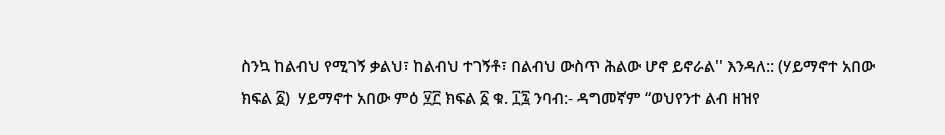ስንኳ ከልብህ የሚገኝ ቃልህ፣ ከልብህ ተገኝቶ፣ በልብህ ውስጥ ሕልው ሆኖ ይኖራል'' እንዳለ:: (ሃይማኖተ አበው ክፍል ፩)  ሃይማኖተ አበው ምዕ ፶፫ ክፍል ፩ ቁ. ፲፯ ንባብ:- ዳግመኛም “ወህየንተ ልብ ዘዝየ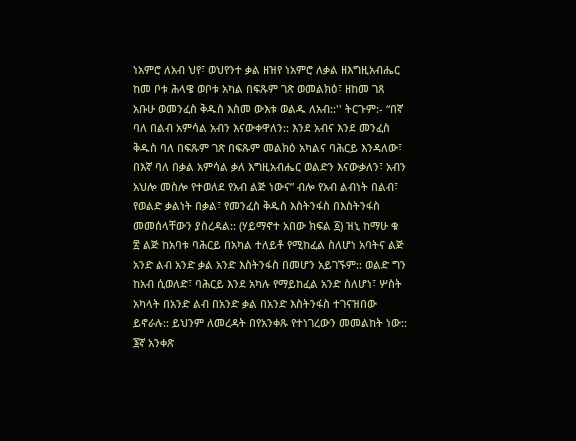ነአምሮ ለአብ ህየ፣ ወህየንተ ቃል ዘዝየ ነአምሮ ለቃል ዘእግዚአብሔር ከመ ቦቱ ሕላዌ ወቦቱ አካል በፍጹም ገጽ ወመልክዕ፣ ዘከመ ገጸ አቡሁ ወመንፈስ ቅዱስ እስመ ውእቱ ወልዱ ለአብ::'' ትርጉም:- “በኛ ባለ በልብ አምሳል አብን እናውቀዋለን:: እንደ አብና እንደ መንፈስ ቅዱስ ባለ በፍጹም ገጽ በፍጹም መልክዕ አካልና ባሕርይ እንዳለው፣ በእኛ ባለ በቃል አምሳል ቃለ እግዚአብሔር ወልድን እናውቃለን፣ አብን አህሎ መስሎ የተወለደ የአብ ልጅ ነውና” ብሎ የአብ ልብነት በልብ፣ የወልድ ቃልነት በቃል፣ የመንፈስ ቅዱስ እስትንፋስ በእስትንፋስ መመሰላቸውን ያስረዳል:: (ሃይማኖተ አበው ክፍል ፩) ዝኒ ከማሁ ቁ ፳ ልጅ ከአባቱ ባሕርይ በአካል ተለይቶ የሚከፈል ስለሆነ አባትና ልጅ አንድ ልብ አንድ ቃል አንድ እስትንፋስ በመሆን አይገኙም:: ወልድ ግን ከአብ ሲወለድ፣ ባሕርይ እንደ አካሉ የማይከፈል አንድ ስለሆነ፣ ሦስት አካላት በአንድ ልብ በአንድ ቃል በአንድ እስትንፋስ ተገናዝበው ይኖራሉ:: ይህንም ለመረዳት በየአንቀጹ የተነገረውን መመልከት ነው::
፮ኛ አንቀጽ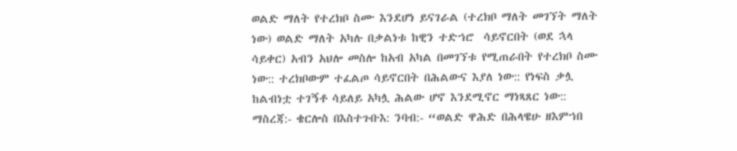ወልድ ማለት የተረክቦ ስሙ እንደሆነ ይናገራል (ተረክቦ ማለት መገኘት ማለት ነው) ወልድ ማለት አካሉ በቃልነቱ ከዊን ተድኀሮ  ሳይኖርበት (ወደ ኋላ ሳይቀር) አብን አህሎ መስሎ ከአብ አካል በመገኘቱ የሚጠራበት የተረክቦ ስሙ ነው:: ተረክቦውም ተፈልጦ ሳይኖርበት በሕልውና እያለ ነው:: የነፍስ ቃሏ ከልብነቷ ተገኝቶ ሳይለይ አካሏ ሕልው ሆኖ እንደሚኖር ማነጻጸር ነው:: ማስረጃ:- ቄርሎስ በእስተጉቡእ: ንባብ:- “ወልድ ዋሕድ በሕላዌሁ ዘእምኀበ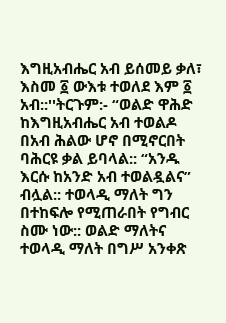እግዚአብሔር አብ ይሰመይ ቃለ፣ እስመ ፩ ውእቱ ተወለደ እም ፩ አብ::''ትርጉም:- “ወልድ ዋሕድ ከእግዚአብሔር አብ ተወልዶ በአብ ሕልው ሆኖ በሚኖርበት ባሕርዩ ቃል ይባላል:: “አንዱ እርሱ ከአንድ አብ ተወልዷልና” ብሏል:: ተወላዲ ማለት ግን በተከፍሎ የሚጠራበት የግብር ስሙ ነው:: ወልድ ማለትና ተወላዲ ማለት በግሥ አንቀጽ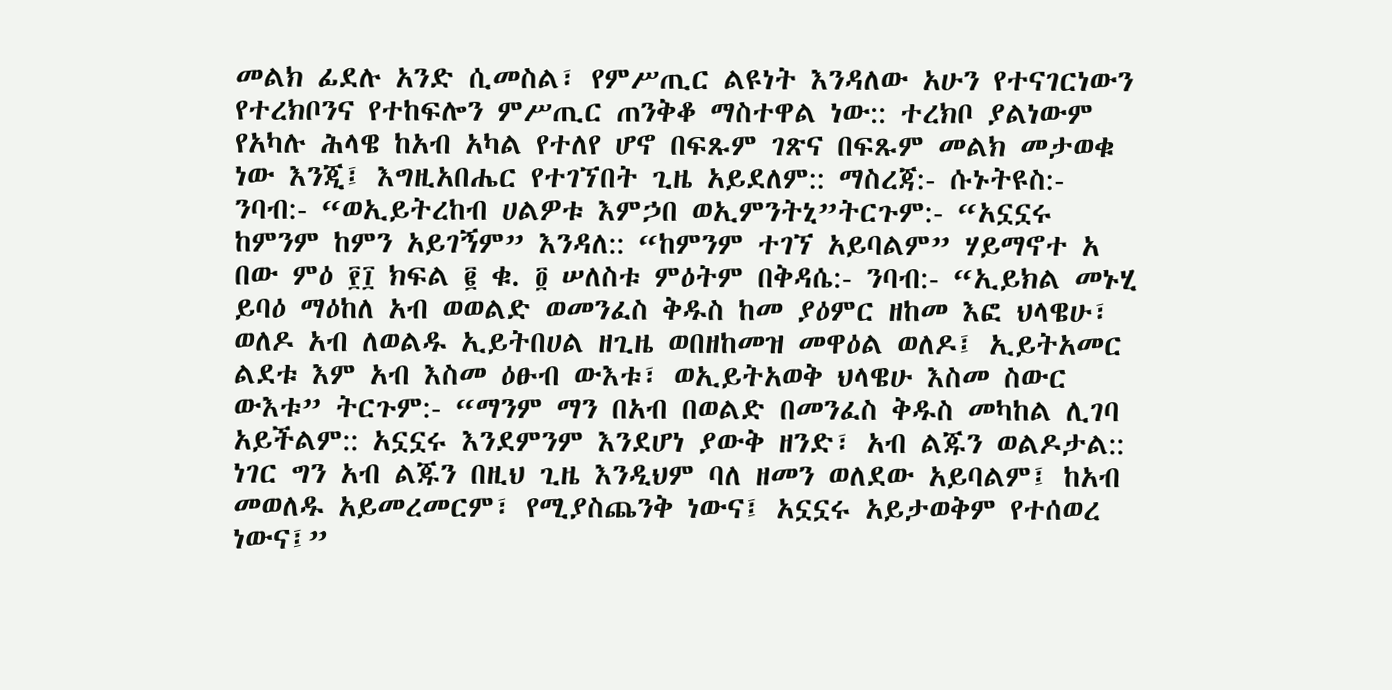መልክ ፊደሉ አንድ ሲመስል፣ የምሥጢር ልዩነት እንዳለው አሁን የተናገርነውን የተረክቦንና የተከፍሎን ምሥጢር ጠንቅቆ ማስተዋል ነው:: ተረክቦ ያልነውም የአካሉ ሕላዌ ከአብ አካል የተለየ ሆኖ በፍጹም ገጽና በፍጹም መልክ መታወቁ ነው እንጂ፤ እግዚአበሔር የተገኘበት ጊዜ አይደለም:: ማስረጃ:- ሱኑትዩስ:- ንባብ:- “ወኢይትረከብ ሀልዎቱ እምኃበ ወኢምንትኒ”ትርጉም:- “አኗኗሩ ከምንም ከምን አይገኝም” እንዳለ:: “ከምንም ተገኘ አይባልም” ሃይማኖተ አ በው ምዕ ፻፲ ክፍል ፪ ቁ. ፬ ሠለስቱ ምዕትም በቅዳሴ:- ንባብ:- “ኢይክል መኑሂ ይባዕ ማዕከለ አብ ወወልድ ወመንፈስ ቅዱስ ከመ ያዕምር ዘከመ እፎ ህላዌሁ፣ ወለዶ አብ ለወልዱ ኢይትበሀል ዘጊዜ ወበዘከመዝ መዋዕል ወለዶ፤ ኢይትአመር ልደቱ እም አብ እስመ ዕፁብ ውእቱ፣ ወኢይትአወቅ ህላዌሁ እስመ ስውር ውእቱ” ትርጉም:- “ማንም ማን በአብ በወልድ በመንፈስ ቅዱስ መካከል ሊገባ አይችልም:: አኗኗሩ እንደምንም እንደሆነ ያውቅ ዘንድ፣ አብ ልጁን ወልዶታል:: ነገር ግን አብ ልጁን በዚህ ጊዜ እንዲህም ባለ ዘመን ወለደው አይባልም፤ ከአብ መወለዱ አይመረመርም፣ የሚያስጨንቅ ነውና፤ አኗኗሩ አይታወቅም የተሰወረ ነውና፤”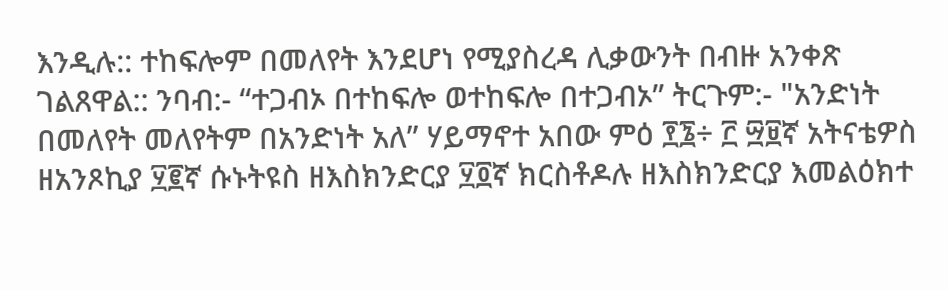እንዲሉ:: ተከፍሎም በመለየት እንደሆነ የሚያስረዳ ሊቃውንት በብዙ አንቀጽ ገልጸዋል:: ንባብ:- “ተጋብኦ በተከፍሎ ወተከፍሎ በተጋብኦ” ትርጉም:- "አንድነት በመለየት መለየትም በአንድነት አለ” ሃይማኖተ አበው ምዕ ፻፮÷ ፫ ፵፱ኛ አትናቴዎስ ዘአንጾኪያ ፶፪ኛ ሱኑትዩስ ዘእስክንድርያ ፶፬ኛ ክርስቶዶሉ ዘእስክንድርያ እመልዕክተ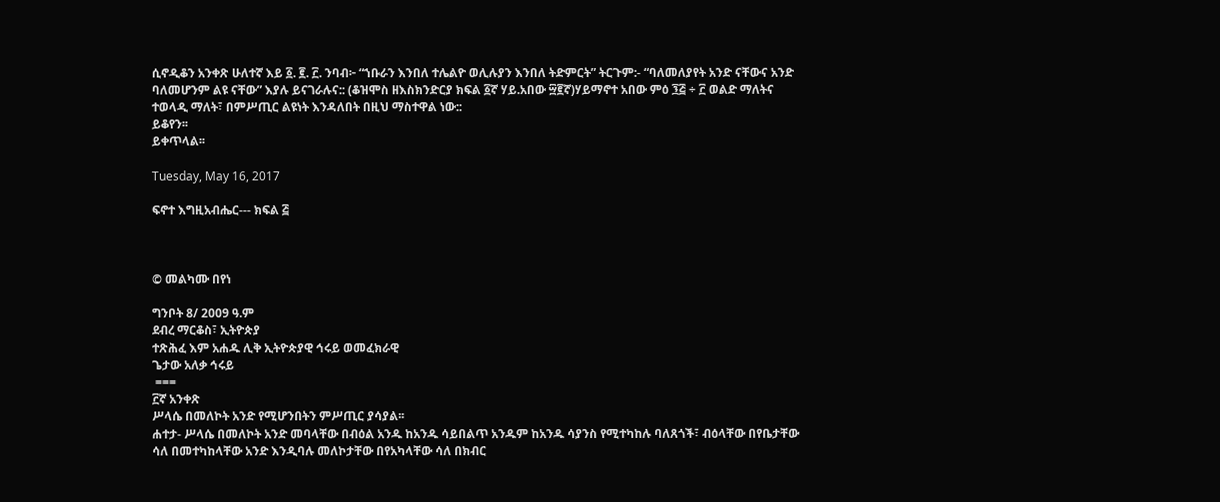ሲኖዲቆን አንቀጽ ሁለተኛ እይ ፩. ፪. ፫. ንባብ፦ “ኀቡራን እንበለ ተሌልዮ ወሊሉያን እንበለ ትድምርት” ትርጉም:- “ባለመለያየት አንድ ናቸውና አንድ ባለመሆንም ልዩ ናቸው” እያሉ ይናገራሉና:: (ቆዝሞስ ዘእስክንድርያ ክፍል ፩ኛ ሃይ.አበው ፵፪ኛ)ሃይማኖተ አበው ምዕ ፺፭ ÷ ፫ ወልድ ማለትና ተወላዲ ማለት፣ በምሥጢር ልዩነት እንዳለበት በዚህ ማስተዋል ነው::
ይቆየን፡፡
ይቀጥላል፡፡

Tuesday, May 16, 2017

ፍኖተ እግዚአብሔር--- ክፍል ፭



© መልካሙ በየነ

ግንቦት 8/ 2009 ዓ.ም
ደብረ ማርቆስ፣ ኢትዮጵያ
ተጽሕፈ እም አሐዱ ሊቅ ኢትዮጵያዊ ኅሩይ ወመፈክራዊ
ጌታው አለቃ ኅሩይ
 ===
፫ኛ አንቀጽ
ሥላሴ በመለኮት አንድ የሚሆንበትን ምሥጢር ያሳያል፡፡
ሐተታ- ሥላሴ በመለኮት አንድ መባላቸው በብዕል አንዱ ከአንዱ ሳይበልጥ አንዱም ከአንዱ ሳያንስ የሚተካከሉ ባለጸጎች፣ ብዕላቸው በየቤታቸው ሳለ በመተካከላቸው አንድ እንዲባሉ መለኮታቸው በየአካላቸው ሳለ በክብር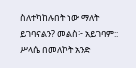ስለተካከሉበት ነው ማለት ይገባናልን? መልስ፦ አይገባም:: ሥላሴ በመለኮት አንድ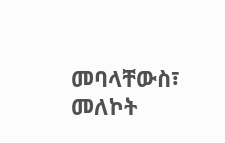መባላቸውስ፣ መለኮት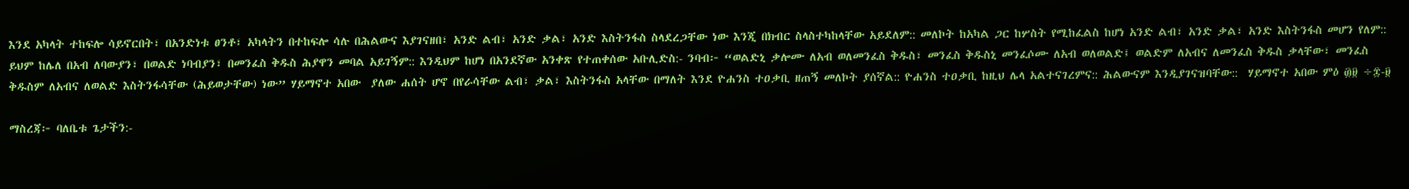እንደ አካላት ተከፍሎ ሳይኖርበት፣ በአንድነቱ ፀንቶ፣ አካላትን በተከፍሎ ሳሉ በሕልውና እያገናዘበ፣ አንድ ልብ፣ አንድ ቃል፣ አንድ እስትንፋስ ስላደረጋቸው ነው እንጂ በክብር ስላስተካከላቸው አይደለም:: መለኮት ከአካል ጋር ከሦስት የሚከፈልስ ከሆነ አንድ ልብ፣ አንድ ቃል፣ አንድ እስትንፋስ መሆን የለም:: ይህም ከሌለ በአብ ለባውያን፣ በወልድ ነባብያን፣ በመንፈስ ቅዱስ ሕያዋን መባል አይገኝም:: እንዲህም ከሆነ በአንደኛው አንቀጽ የተጠቀሰው አቡሊድስ:- ንባብ፦ “ወልድኒ ቃሎሙ ለአብ ወለመንፈስ ቅዱስ፣ መንፈስ ቅዱስኒ መንፈሶሙ ለአብ ወለወልድ፤ ወልድም ለአብና ለመንፈስ ቅዱስ ቃላቸው፣ መንፈስ ቅዱስም ለአብና ለወልድ እስትንፋሳቸው (ሕይወታቸው) ነው” ሃይማኖተ አበው  ያለው ሐሰት ሆኖ በየራሳቸው ልብ፣ ቃል፣ እስትንፋስ አላቸው በማለት እንደ ዮሐንስ ተዐቃቢ ዘጠኝ መለኮት ያሰኛል:: ዮሐንስ ተዐቃቢ ከዚህ ሌላ አልተናገረምና:: ሕልውናም እንዲያገናዝባቸው::  ሃይማኖተ አበው ምዕ ፴፱ ÷፰-፱

ማስረጃ፦ ባለቤቱ ጌታችን:-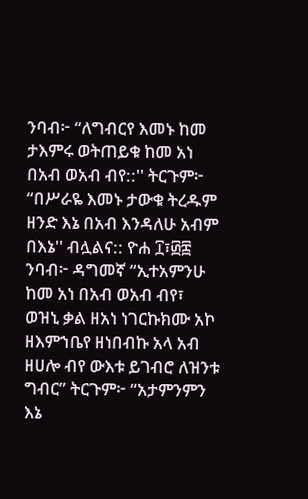ንባብ፦ “ለግብርየ እመኑ ከመ ታእምሩ ወትጠይቁ ከመ አነ በአብ ወአብ ብየ::'' ትርጉም፦ “በሥራዬ እመኑ ታውቁ ትረዱም ዘንድ እኔ በአብ እንዳለሁ አብም በእኔ'' ብሏልና:: ዮሐ ፲፣፴፰ ንባብ፦ ዳግመኛ “ኢተአምንሁ ከመ አነ በአብ ወአብ ብየ፣ ወዝኒ ቃል ዘአነ ነገርኩክሙ አኮ ዘእምኀቤየ ዘነበብኩ አላ አብ ዘሀሎ ብየ ውእቱ ይገብሮ ለዝንቱ ግብር” ትርጉም፦ “አታምንምን እኔ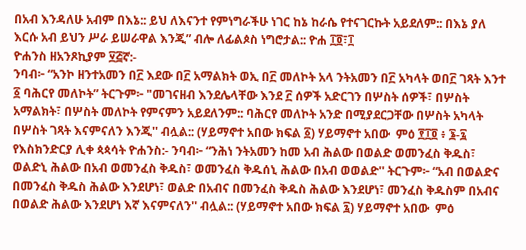በአብ እንዳለሁ አብም በእኔ:: ይህ ለእናንተ የምነግራችሁ ነገር ከኔ ከራሴ የተናገርኩት አይደለም:: በእኔ ያለ እርሱ አብ ይህን ሥራ ይሠራዋል እንጂ” ብሎ ለፊልጶስ ነግሮታል:: ዮሐ ፲፬፣፲
ዮሐንስ ዘአንጾኪያም ፶፭ኛ:-
ንባብ፦ “አንኮ ዘንተአመን በ፫ እደው በ፫ አማልክት ወኢ በ፫ መለኮት አላ ንትአመን በ፫ አካላት ወበ፫ ገጻት እንተ ፩ ባሕርየ መለኮት” ትርጉም፦ "መገናዘብ እንደሌላቸው እንደ ፫ ሰዎች አድርገን በሦስት ሰዎች፣ በሦስት አማልክት፣ በሦስት መለኮት የምናምን አይደለንም:: ባሕርየ መለኮት አንድ በሚያደርጋቸው በሦስት አካላት በሦስት ገጻት እናምናለን እንጂ'' ብሏል:: (ሃይማኖተ አበው ክፍል ፩) ሃይማኖተ አበው  ምዕ ፻፲፬ ፥ ፮-፯ የእስክንድርያ ሊቀ ጳጳሳት ዮሐንስ:- ንባብ፦ “ንሕነ ንትአመን ከመ አብ ሕልው በወልድ ወመንፈስ ቅዱስ፣ ወልድኒ ሕልው በአብ ወመንፈስ ቅዱስ፣ ወመንፈስ ቅዱሰኒ ሕልው በአብ ወወልድ'' ትርጉም፦ “አብ በወልድና በመንፈስ ቅዱስ ሕልው እንደሆነ፣ ወልድ በአብና በመንፈስ ቅዱስ ሕልው እንደሆነ፣ መንፈስ ቅዱስም በአብና በወልድ ሕልው እንደሆነ እኛ እናምናለን'' ብሏል:: (ሃይማኖተ አበው ክፍል ፯) ሃይማኖተ አበው  ምዕ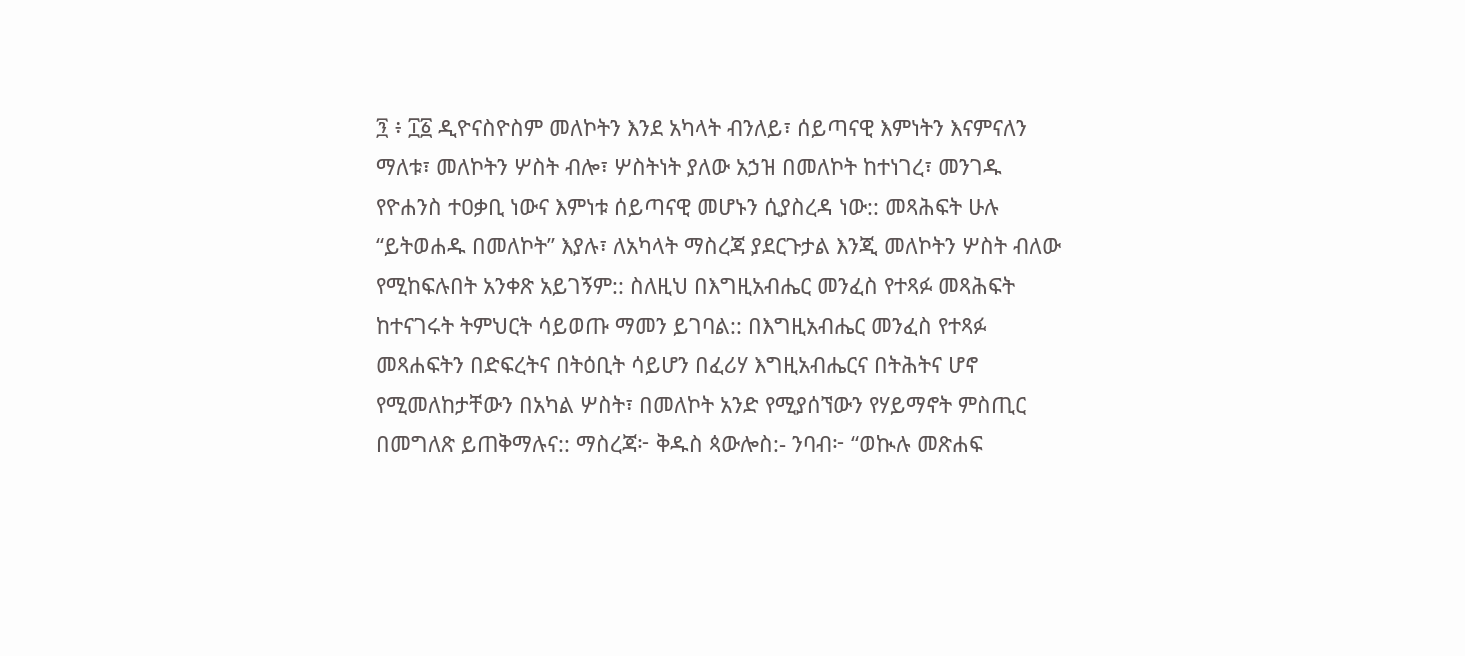፺ ፥ ፲፩ ዲዮናስዮስም መለኮትን እንደ አካላት ብንለይ፣ ሰይጣናዊ እምነትን እናምናለን ማለቱ፣ መለኮትን ሦስት ብሎ፣ ሦስትነት ያለው አኃዝ በመለኮት ከተነገረ፣ መንገዱ የዮሐንስ ተዐቃቢ ነውና እምነቱ ሰይጣናዊ መሆኑን ሲያስረዳ ነው:: መጻሕፍት ሁሉ “ይትወሐዱ በመለኮት” እያሉ፣ ለአካላት ማስረጃ ያደርጉታል እንጂ መለኮትን ሦስት ብለው የሚከፍሉበት አንቀጽ አይገኝም:: ስለዚህ በእግዚአብሔር መንፈስ የተጻፉ መጻሕፍት ከተናገሩት ትምህርት ሳይወጡ ማመን ይገባል:: በእግዚአብሔር መንፈስ የተጻፉ መጻሐፍትን በድፍረትና በትዕቢት ሳይሆን በፈሪሃ እግዚአብሔርና በትሕትና ሆኖ የሚመለከታቸውን በአካል ሦስት፣ በመለኮት አንድ የሚያሰኘውን የሃይማኖት ምስጢር በመግለጽ ይጠቅማሉና:: ማስረጃ፦ ቅዱስ ጳውሎስ:- ንባብ፦ “ወኲሉ መጽሐፍ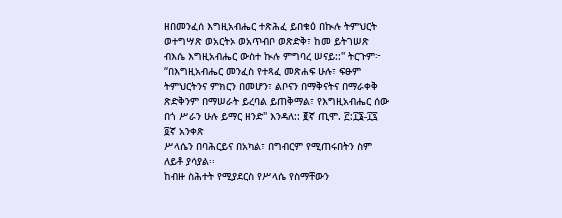ዘበመንፈሰ እግዚአብሔር ተጽሕፈ ይበቁዕ በኲሉ ትምህርት ወተግሣጽ ወአርትኦ ወአጥብቦ ወጽድቅ፣ ከመ ይትገሠጽ ብእሴ እግዚአብሔር ውስተ ኲሉ ምግባረ ሠናይ::'' ትርጉም፦ “በእግዚአብሔር መንፈስ የተጻፈ መጽሐፍ ሁሉ፣ ፍፁም ትምህርትንና ምክርን በመሆን፣ ልቦናን በማቅናትና በማራቀቅ ጽድቅንም በማሠራት ይረባል ይጠቅማል፣ የእግዚአብሔር ሰው በጎ ሥራን ሁሉ ይማር ዘንድ'' እንዳለ:: ፪ኛ ጢሞ. ፫:፲፮-፲፯
፬ኛ አንቀጽ
ሥላሴን በባሕርይና በአካል፣ በግብርም የሚጠሩበትን ስም ለይቶ ያሳያል፡፡
ከብዙ ስሕተት የሚያደርስ የሥላሴ የስማቸውን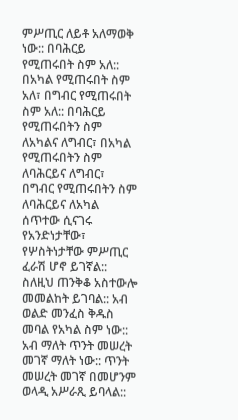ምሥጢር ለይቶ አለማወቅ ነው:: በባሕርይ የሚጠሩበት ስም አለ:: በአካል የሚጠሩበት ስም አለ፣ በግብር የሚጠሩበት ስም አለ:: በባሕርይ የሚጠሩበትን ስም ለአካልና ለግብር፣ በአካል የሚጠሩበትን ስም ለባሕርይና ለግብር፣ በግብር የሚጠሩበትን ስም ለባሕርይና ለአካል ሰጥተው ሲናገሩ የአንድነታቸው፣ የሦስትነታቸው ምሥጢር ፈራሽ ሆኖ ይገኛል:: ስለዚህ ጠንቅቆ አስተውሎ መመልከት ይገባል:: አብ ወልድ መንፈስ ቅዱስ መባል የአካል ስም ነው:: አብ ማለት ጥንት መሠረት መገኛ ማለት ነው:: ጥንት መሠረት መገኛ በመሆንም ወላዲ አሥራጺ ይባላል::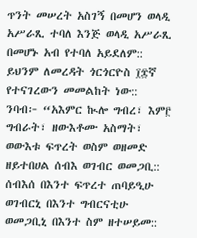ጥንት መሠረት አስገኝ በመሆን ወላዲ አሥራጺ ተባለ እንጅ ወላዲ አሥራጺ በመሆኑ አብ የተባለ አይደለም:: ይህንም ለመረዳት ጎርጎርዮስ ፲፰ኛ የተናገረውን መመልከት ነው:: ንባብ፦ “አእምር ኲሎ ግብረ፣ እም፫ ግብራት፣ ዘውእቶሙ አስማት፣ ወውእቱ ፍጥረት ወስም ወዘመድ ዘይተበሀል ሰብእ ወገብር ወመጋቢ:: ሰብእሰ በእንተ ፍጥረተ ጠባይዒሁ ወገብርኒ በእንተ ግብርናቲሁ ወመጋቢኒ በእንተ ስም ዘተሠይመ::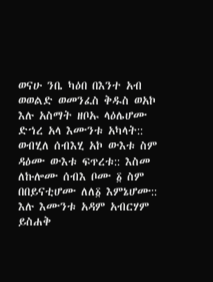ወናሁ ንቤ ካዕበ በእንተ አብ ወወልድ ወመንፈስ ቅዱስ ወአኮ እሉ አስማት ዘቦኡ ላዕሌሆሙ ድኀረ አላ እሙንቱ አካላት:: ወብሂለ ሰብእሂ አኮ ውእቱ ስም ዳዕሙ ውእቱ ፍጥረቱ:: እስመ ለኩሎሙ ሰብእ ቦሙ ፩ ስም በበይናቲሆሙ ለለ፩ እምኔሆሙ:: እሉ እሙንቱ አዳም አብርሃም ይስሐቅ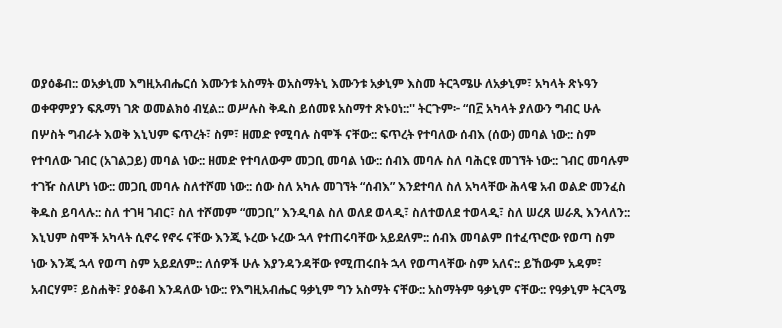ወያዕቆብ:: ወአቃኒመ እግዚአብሔርሰ እሙንቱ አስማት ወአስማትኒ እሙንቱ አቃኒም እስመ ትርጓሜሁ ለአቃኒም፣ አካላት ጽኑዓን ወቀዋምያን ፍጹማነ ገጽ ወመልክዕ ብሂል:: ወሥሉስ ቅዱስ ይሰመዩ አስማተ ጽኑዐነ::'' ትርጉም፦ “በ፫ አካላት ያለውን ግብር ሁሉ በሦስት ግብራት እወቅ እኒህም ፍጥረት፣ ስም፣ ዘመድ የሚባሉ ስሞች ናቸው:: ፍጥረት የተባለው ሰብእ (ሰው) መባል ነው:: ስም የተባለው ገብር (አገልጋይ) መባል ነው:: ዘመድ የተባለውም መጋቢ መባል ነው:: ሰብእ መባሉ ስለ ባሕርዩ መገኘት ነው:: ገብር መባሉም ተገዥ ስለሆነ ነው:: መጋቢ መባሉ ስለተሾመ ነው:: ሰው ስለ አካሉ መገኘት “ሰብእ” እንደተባለ ስለ አካላቸው ሕላዌ አብ ወልድ መንፈስ ቅዱስ ይባላሉ:: ስለ ተገዛ ገብር፣ ስለ ተሾመም “መጋቢ” እንዲባል ስለ ወለደ ወላዲ፣ ስለተወለደ ተወላዲ፣ ስለ ሠረጸ ሠራጺ እንላለን:: እኒህም ስሞች አካላት ሲኖሩ የኖሩ ናቸው እንጂ ኑረው ኑረው ኋላ የተጠሩባቸው አይደለም:: ሰብእ መባልም በተፈጥሮው የወጣ ስም ነው እንጂ ኋላ የወጣ ስም አይደለም:: ለሰዎች ሁሉ እያንዳንዳቸው የሚጠሩበት ኋላ የወጣላቸው ስም አለና:: ይኸውም አዳም፣ አብርሃም፣ ይስሐቅ፣ ያዕቆብ እንዳለው ነው:: የእግዚአብሔር ዓቃኒም ግን አስማት ናቸው:: አስማትም ዓቃኒም ናቸው:: የዓቃኒም ትርጓሜ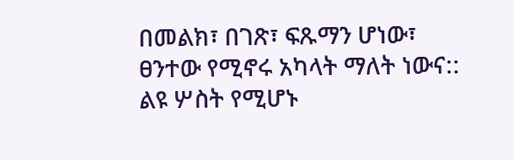በመልክ፣ በገጽ፣ ፍጹማን ሆነው፣ ፀንተው የሚኖሩ አካላት ማለት ነውና:: ልዩ ሦስት የሚሆኑ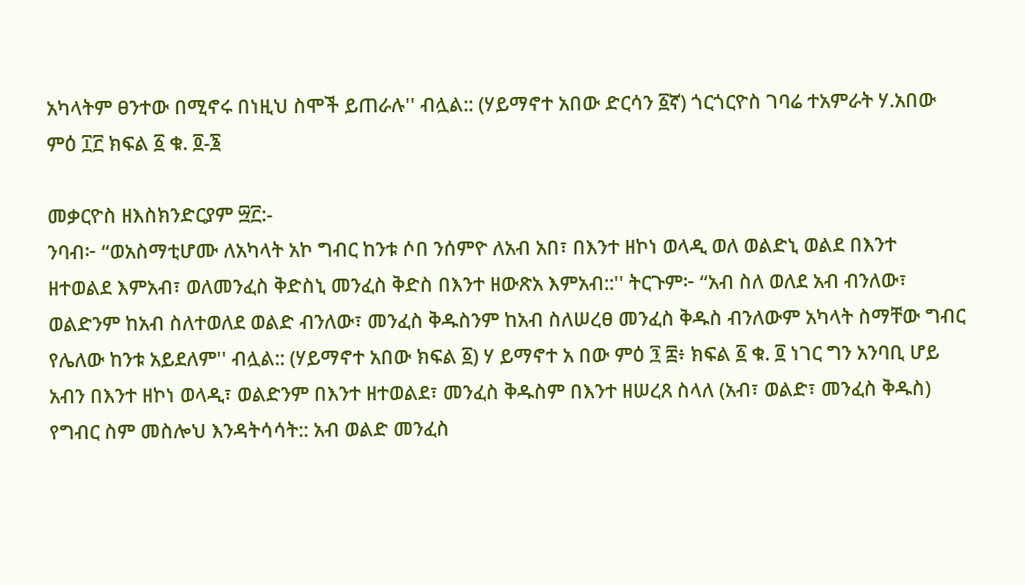አካላትም ፀንተው በሚኖሩ በነዚህ ስሞች ይጠራሉ'' ብሏል:: (ሃይማኖተ አበው ድርሳን ፩ኛ) ጎርጎርዮስ ገባሬ ተአምራት ሃ.አበው ምዕ ፲፫ ክፍል ፩ ቁ. ፬-፮

መቃርዮስ ዘእስክንድርያም ፵፫:-
ንባብ፦ “ወአስማቲሆሙ ለአካላት አኮ ግብር ከንቱ ሶበ ንሰምዮ ለአብ አበ፣ በእንተ ዘኮነ ወላዲ ወለ ወልድኒ ወልደ በእንተ ዘተወልደ እምአብ፣ ወለመንፈስ ቅድስኒ መንፈስ ቅድስ በእንተ ዘውጽአ እምአብ::'' ትርጉም፦ “አብ ስለ ወለደ አብ ብንለው፣ ወልድንም ከአብ ስለተወለደ ወልድ ብንለው፣ መንፈስ ቅዱስንም ከአብ ስለሠረፀ መንፈስ ቅዱስ ብንለውም አካላት ስማቸው ግብር የሌለው ከንቱ አይደለም'' ብሏል:: (ሃይማኖተ አበው ክፍል ፩) ሃ ይማኖተ አ በው ምዕ ፺ ፰፥ ክፍል ፩ ቁ. ፬ ነገር ግን አንባቢ ሆይ አብን በእንተ ዘኮነ ወላዲ፣ ወልድንም በእንተ ዘተወልደ፣ መንፈስ ቅዱስም በእንተ ዘሠረጸ ስላለ (አብ፣ ወልድ፣ መንፈስ ቅዱስ) የግብር ስም መስሎህ እንዳትሳሳት:: አብ ወልድ መንፈስ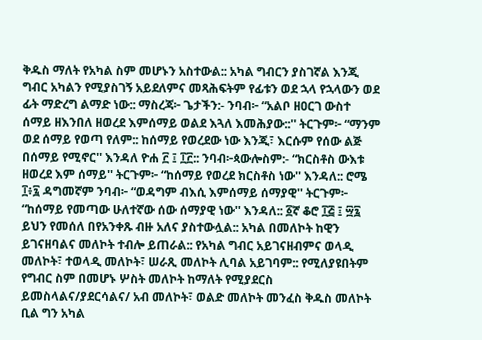ቅዱስ ማለት የአካል ስም መሆኑን አስተውል:: አካል ግብርን ያስገኛል እንጂ ግብር አካልን የሚያስገኝ አይደለምና መጻሕፍትም የፊቱን ወደ ኋላ የኋላውን ወደ ፊት ማድረግ ልማድ ነው:: ማስረጃ፦ ጌታችን:- ንባብ፦ “አልቦ ዘዐርገ ውስተ ሰማይ ዘእንበለ ዘወረደ እምሰማይ ወልደ እጓለ እመሕያው::'' ትርጉም፦ “ማንም ወደ ሰማይ የወጣ የለም:: ከሰማይ የወረደው ነው እንጂ፣ እርሱም የሰው ልጅ በሰማይ የሚኖር'' እንዳለ ዮሐ ፫ ፤ ፲፫:: ንባብ፦ጳውሎስም:- “ክርስቶስ ውእቱ ዘወረደ እም ሰማይ'' ትርጉም፦ “ከሰማይ የወረደ ክርስቶስ ነው'' እንዳለ:: ሮሜ ፲፥፯ ዳግመኛም ንባብ፦ “ወዳግም ብእሲ እምሰማይ ሰማያዊ'' ትርጉም፦ “ከሰማይ የመጣው ሁለተኛው ሰው ሰማያዊ ነው'' እንዳለ:: ፩ኛ ቆሮ ፲፭ ፤ ፵፯ ይህን የመሰለ በየአንቀጹ ብዙ አለና ያስተውሏል:: አካል በመለኮት ከዊን ይገናዘባልና መለኮት ተብሎ ይጠራል:: የአካል ግብር አይገናዘብምና ወላዲ መለኮት፣ ተወላዲ መለኮት፣ ሠራጺ መለኮት ሊባል አይገባም:: የሚለያዩበትም የግብር ስም በመሆኑ ሦስት መለኮት ከማለት የሚያደርስ ይመስላልና/ያደርሳልና/ አብ መለኮት፣ ወልድ መለኮት መንፈስ ቅዱስ መለኮት ቢል ግን አካል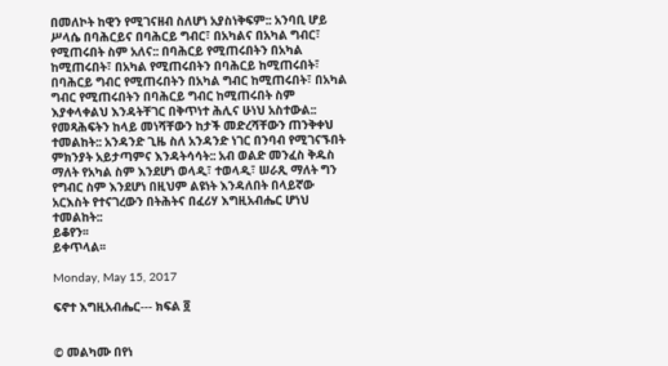በመለኮት ከዊን የሚገናዘብ ስለሆነ አያስነቅፍም:: አንባቢ ሆይ ሥላሴ በባሕርይና በባሕርይ ግብር፣ በአካልና በአካል ግብር፣ የሚጠሩበት ስም አለና:: በባሕርይ የሚጠሩበትን በአካል ከሚጠሩበት፣ በአካል የሚጠሩበትን በባሕርይ ከሚጠሩበት፣ በባሕርይ ግብር የሚጠሩበትን በአካል ግብር ከሚጠሩበት፣ በአካል ግብር የሚጠሩበትን በባሕርይ ግብር ከሚጠሩበት ስም እያቀላቀልህ እንዳትቸገር በቅጥነተ ሕሊና ሁነህ አስተውል:: የመጻሕፍትን ከላይ መነሻቸውን ከታች መድረሻቸውን ጠንቅቀህ ተመልከት:: አንዳንድ ጊዜ ስለ አንዳንድ ነገር በንባብ የሚገናኙበት ምክንያት አይታጣምና እንዳትሳሳት:: አብ ወልድ መንፈስ ቅዱስ ማለት የአካል ስም እንደሆነ ወላዲ፣ ተወላዲ፣ ሠራጺ ማለት ግን የግብር ስም እንደሆነ በዚህም ልዩነት እንዳለበት በላይኛው አርእስት የተናገረውን በትሕትና በፈሪሃ እግዚአብሔር ሆነህ ተመልከት::
ይቆየን፡፡
ይቀጥላል፡፡

Monday, May 15, 2017

ፍኖተ እግዚአብሔር--- ክፍል ፬


© መልካሙ በየነ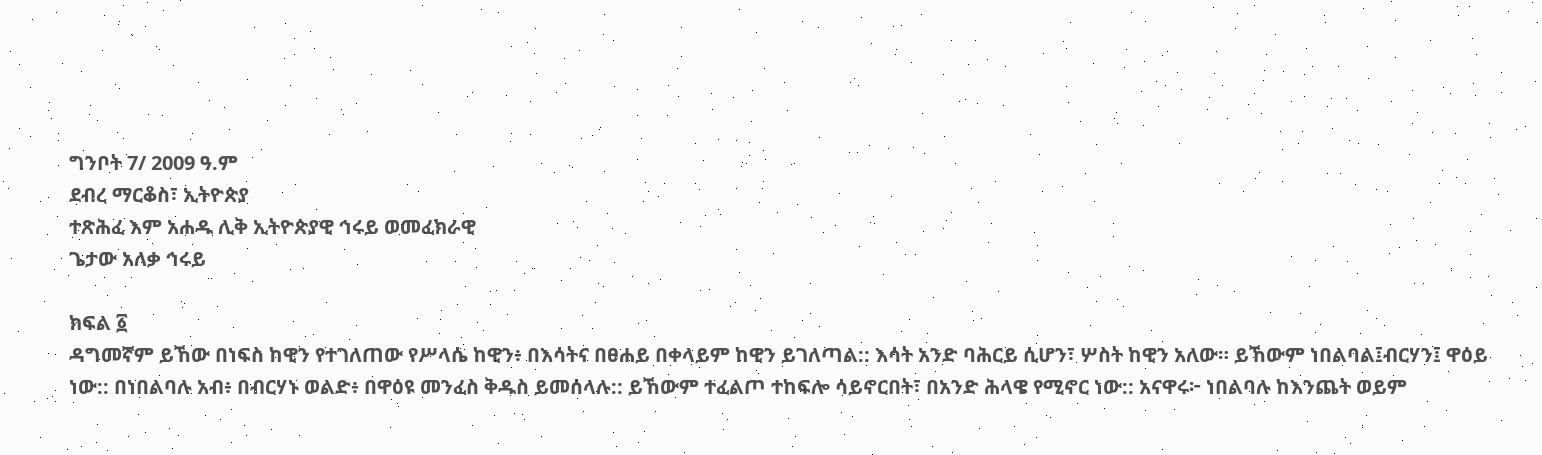ግንቦት 7/ 2009 ዓ.ም
ደብረ ማርቆስ፣ ኢትዮጵያ
ተጽሕፈ እም አሐዱ ሊቅ ኢትዮጵያዊ ኅሩይ ወመፈክራዊ
ጌታው አለቃ ኅሩይ

ክፍል ፩
ዳግመኛም ይኸው በነፍስ ከዊን የተገለጠው የሥላሴ ከዊን፥ በእሳትና በፀሐይ በቀላይም ከዊን ይገለጣል:: እሳት አንድ ባሕርይ ሲሆን፣ ሦስት ከዊን አለው። ይኸውም ነበልባል፤ብርሃን፤ ዋዕይ ነው:: በነበልባሉ አብ፥ በብርሃኑ ወልድ፥ በዋዕዩ መንፈስ ቅዱስ ይመሰላሉ:: ይኸውም ተፈልጦ ተከፍሎ ሳይኖርበት፣ በአንድ ሕላዌ የሚኖር ነው:: አናዋሩ፦ ነበልባሉ ከእንጨት ወይም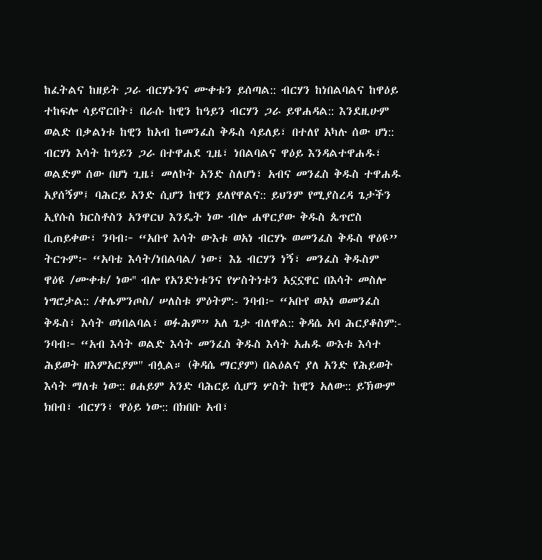ከፈትልና ከዘይት ጋራ ብርሃኑንና ሙቀቱን ይሰጣል:: ብርሃን ከነበልባልና ከዋዕይ ተከፍሎ ሳይኖርበት፣ በራሱ ከዊን ከዓይን ብርሃን ጋራ ይዋሐዳል:: እንደዚሁም ወልድ በቃልነቱ ከዊን ከአብ ከመንፈስ ቅዱስ ሳይለይ፣ በተለየ አካሉ ሰው ሆነ:: ብርሃነ እሳት ከዓይን ጋራ በተዋሐደ ጊዜ፣ ነበልባልና ዋዕይ እንዳልተዋሐዱ፣ ወልድም ሰው በሆነ ጊዜ፣ መለኮት አንድ ስለሆነ፣ አብና መንፈስ ቅዱስ ተዋሐዱ አያሰኝም፤ ባሕርይ አንድ ሲሆን ከዊን ይለየዋልና:: ይህንም የሚያስረዳ ጌታችን ኢየሱስ ክርስቶስን አንዋርህ እንዴት ነው ብሎ ሐዋርያው ቅዱስ ጴጥሮስ ቢጠይቀው፣ ንባብ፦ “አቡየ እሳት ውእቱ ወአነ ብርሃኑ ወመንፈስ ቅዱስ ዋዕዩ’’ ትርጉም፦ “አባቴ እሳት/ነበልባል/ ነው፣ እኔ ብርሃን ነኝ፣ መንፈስ ቅዱስም ዋዕዩ /ሙቀቱ/ ነው'' ብሎ የአንድነቱንና የሦስትነቱን አኗኗዋር በእሳት መስሎ ነግሮታል:: /ቀሌምንጦስ/ ሠለስቱ ምዕትም:- ንባብ፦ “አቡየ ወአነ ወመንፈስ ቅዱስ፣ እሳት ወነበልባል፣ ወፉሕም” አለ ጌታ ብለዋል:: ቅዳሴ አባ ሕርያቆስም:- ንባብ፦ “አብ እሳት ወልድ እሳት መንፈስ ቅዱስ እሳት አሐዱ ውእቱ እሳተ ሕይወት ዘእምአርያም" ብሏል። (ቅዳሴ ማርያም) በልዕልና ያለ አንድ የሕይወት እሳት ማለቱ ነው:: ፀሐይም አንድ ባሕርይ ሲሆን ሦስት ከዊን አለው:: ይኽውም ክበብ፣ ብርሃን፣ ዋዕይ ነው:: በክበቡ አብ፣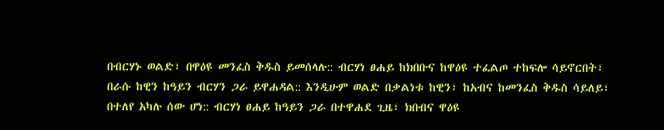በብርሃኑ ወልድ፣ በዋዕዩ መንፈስ ቅዱስ ይመሰላሉ:: ብርሃነ ፀሐይ ከክበቡና ከዋዕዩ ተፈልጦ ተከፍሎ ሳይኖርበት፣ በራሱ ከዊን ከዓይን ብርሃን ጋራ ይዋሐዳል:: እንዲሁም ወልድ በቃልነቱ ከዊን፣ ከአብና ከመንፈስ ቅዱስ ሳይለይ፣ በተለየ አካሉ ሰው ሆነ:: ብርሃነ ፀሐይ ከዓይን ጋራ በተዋሐደ ጊዜ፣ ክበብና ዋዕዩ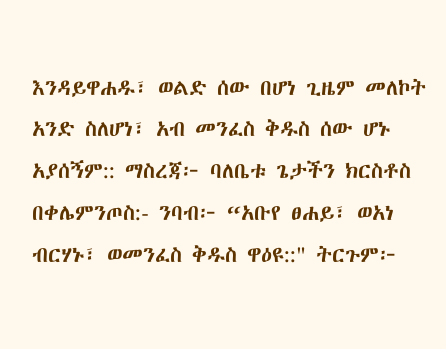እንዳይዋሐዱ፣ ወልድ ሰው በሆነ ጊዜም መለኮት አንድ ስለሆነ፣ አብ መንፈስ ቅዱስ ሰው ሆኑ አያሰኝም:: ማስረጃ፦ ባለቤቱ ጌታችን ክርስቶስ በቀሌምንጦስ:- ንባብ፦ “አቡየ ፀሐይ፣ ወአነ ብርሃኑ፣ ወመንፈስ ቅዱስ ዋዕዩ::" ትርጉም፦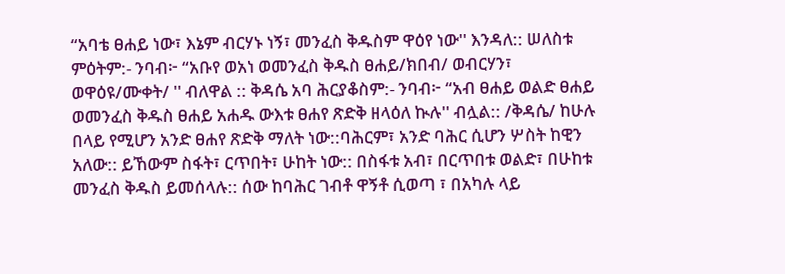“አባቴ ፀሐይ ነው፣ እኔም ብርሃኑ ነኝ፣ መንፈስ ቅዱስም ዋዕየ ነው'' እንዳለ:: ሠለስቱ ምዕትም:- ንባብ፦ “አቡየ ወአነ ወመንፈስ ቅዱስ ፀሐይ/ክበብ/ ወብርሃን፣ ወዋዕዩ/ሙቀት/ '' ብለዋል :: ቅዳሴ አባ ሕርያቆስም:- ንባብ፦ “አብ ፀሐይ ወልድ ፀሐይ ወመንፈስ ቅዱስ ፀሐይ አሐዱ ውእቱ ፀሐየ ጽድቅ ዘላዕለ ኲሉ'' ብሏል:: /ቅዳሴ/ ከሁሉ በላይ የሚሆን አንድ ፀሐየ ጽድቅ ማለት ነው::ባሕርም፣ አንድ ባሕር ሲሆን ሦስት ከዊን አለው:: ይኸውም ስፋት፣ ርጥበት፣ ሁከት ነው:: በስፋቱ አብ፣ በርጥበቱ ወልድ፣ በሁከቱ መንፈስ ቅዱስ ይመሰላሉ:: ሰው ከባሕር ገብቶ ዋኝቶ ሲወጣ ፣ በአካሉ ላይ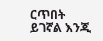ርጥበት ይገኛል እንጂ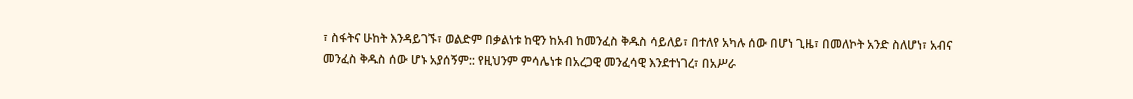፣ ስፋትና ሁከት እንዳይገኙ፣ ወልድም በቃልነቱ ከዊን ከአብ ከመንፈስ ቅዱስ ሳይለይ፣ በተለየ አካሉ ሰው በሆነ ጊዜ፣ በመለኮት አንድ ስለሆነ፣ አብና መንፈስ ቅዱስ ሰው ሆኑ አያሰኝም:: የዚህንም ምሳሌነቱ በአረጋዊ መንፈሳዊ እንደተነገረ፣ በአሥራ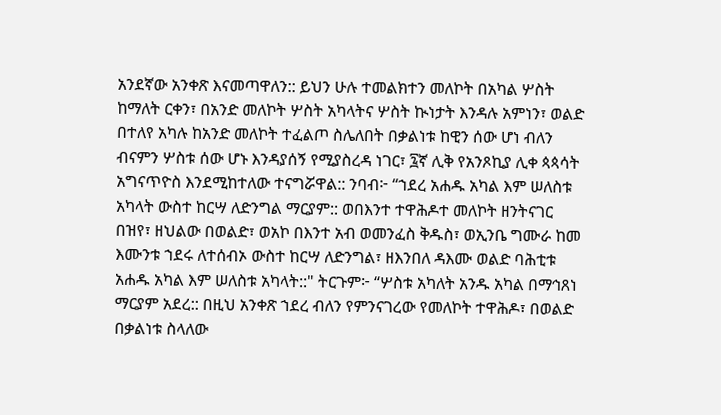አንደኛው አንቀጽ እናመጣዋለን:: ይህን ሁሉ ተመልክተን መለኮት በአካል ሦስት ከማለት ርቀን፣ በአንድ መለኮት ሦስት አካላትና ሦስት ኲነታት እንዳሉ አምነን፣ ወልድ በተለየ አካሉ ከአንድ መለኮት ተፈልጦ ስሌለበት በቃልነቱ ከዊን ሰው ሆነ ብለን ብናምን ሦስቱ ሰው ሆኑ እንዳያሰኝ የሚያስረዳ ነገር፣ ፯ኛ ሊቅ የአንጾኪያ ሊቀ ጳጳሳት አግናጥዮስ እንደሚከተለው ተናግሯዋል:: ንባብ፦ “ኀደረ አሐዱ አካል እም ሠለስቱ አካላት ውስተ ከርሣ ለድንግል ማርያም:: ወበእንተ ተዋሕዶተ መለኮት ዘንትናገር በዝየ፣ ዘህልው በወልድ፣ ወአኮ በእንተ አብ ወመንፈስ ቅዱስ፣ ወኢንቤ ግሙራ ከመ እሙንቱ ኀደሩ ለተሰብኦ ውስተ ከርሣ ለድንግል፣ ዘእንበለ ዳእሙ ወልድ ባሕቲቱ አሐዱ አካል እም ሠለስቱ አካላት::" ትርጉም፦ “ሦስቱ አካለት አንዱ አካል በማኅጸነ ማርያም አደረ:: በዚህ አንቀጽ ኀደረ ብለን የምንናገረው የመለኮት ተዋሕዶ፣ በወልድ በቃልነቱ ስላለው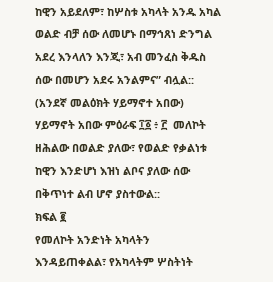ከዊን አይደለም፣ ከሦስቱ አካላት አንዱ አካል ወልድ ብቻ ሰው ለመሆኑ በማኅጸነ ድንግል አደረ እንላለን እንጂ፣ አብ መንፈስ ቅዱስ ሰው በመሆን አደሩ አንልምና” ብሏል:: (አንደኛ መልዕክት ሃይማኖተ አበው) ሃይማኖት አበው ምዕራፍ ፲፩ ፥ ፫  መለኮት ዘሕልው በወልድ ያለው፣ የወልድ የቃልነቱ ከዊን እንድሆነ እዝነ ልቦና ያለው ሰው በቅጥነተ ልብ ሆኖ ያስተውል::
ክፍል ፪
የመለኮት አንድነት አካላትን እንዳይጠቀልል፣ የአካላትም ሦስትነት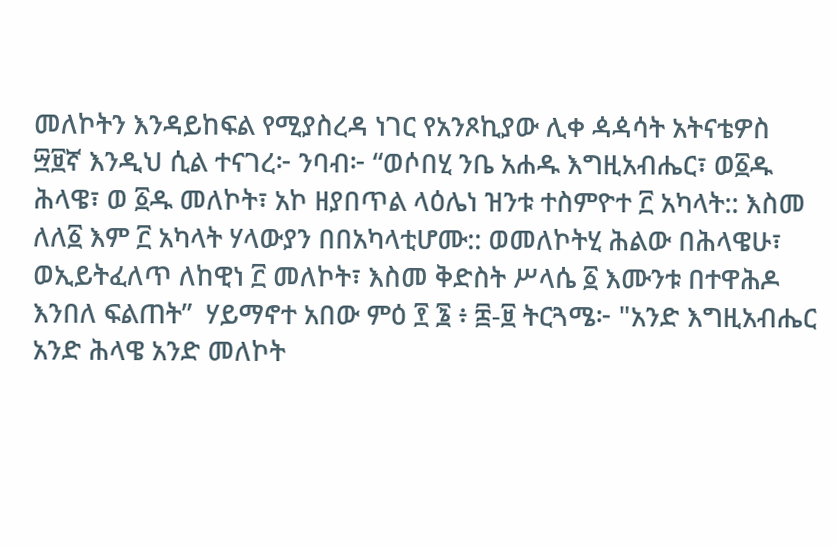መለኮትን እንዳይከፍል የሚያስረዳ ነገር የአንጾኪያው ሊቀ ዻዻሳት አትናቴዎስ ፵፱ኛ እንዲህ ሲል ተናገረ፦ ንባብ፦ “ወሶበሂ ንቤ አሐዱ እግዚአብሔር፣ ወ፩ዱ ሕላዌ፣ ወ ፩ዱ መለኮት፣ አኮ ዘያበጥል ላዕሌነ ዝንቱ ተስምዮተ ፫ አካላት:: እስመ ለለ፩ እም ፫ አካላት ሃላውያን በበአካላቲሆሙ:: ወመለኮትሂ ሕልው በሕላዌሁ፣ ወኢይትፈለጥ ለከዊነ ፫ መለኮት፣ እስመ ቅድስት ሥላሴ ፩ እሙንቱ በተዋሕዶ እንበለ ፍልጠት”  ሃይማኖተ አበው ምዕ ፻ ፮ ፥ ፰-፱ ትርጓሜ፦ "አንድ እግዚአብሔር አንድ ሕላዌ አንድ መለኮት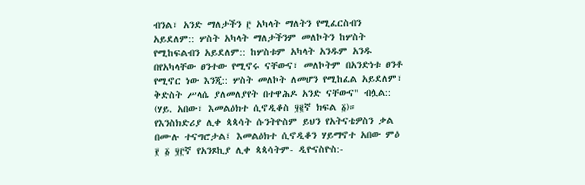ብንል፣ አንድ ማለታችን ፫ አካላት ማለትን የሚፈርስብን አይደለም:: ሦስት አካላት ማለታችንም መለኮትን ከሦስት የሚከፍልብን አይደለም:: ከሦስቱም አካላት አንዱም አንዱ በየአካላቸው ፀንተው የሚኖሩ ናቸውና፣ መለኮትም በአንድነቱ ፀንቶ የሚኖር ነው እንጂ:: ሦስት መለኮት ለመሆን የሚከፈል አይደለም፣ ቅድስት ሥላሴ ያለመለያየት በተዋሕዶ አንድ ናቸውና" ብሏል:: (ሃይ. አበው፣ እመልዕክተ ሲኖዲቆስ ፶፪ኛ ክፍል ፩)። የእንስክድሪያ ሊቀ ጳጳሳት ሱንትዮስም ይህን የአትናቴዎስን ቃል በሙሉ ተናግሮታል፤ እመልዕክተ ሲኖዲቆን ሃይማኖተ አበው ምዕ ፻ ፩ ፶፫ኛ የአንጾኪያ ሊቀ ጳጳሳትም- ዲዮናስዮስ:-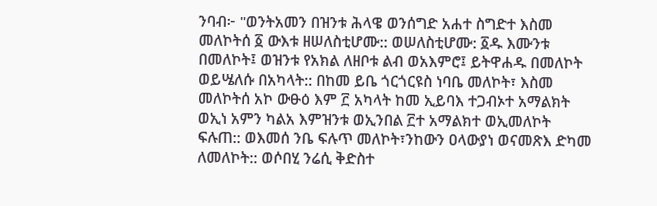ንባብ፦ "ወንትአመን በዝንቱ ሕላዌ ወንሰግድ አሐተ ስግድተ እስመ መለኮትሰ ፩ ውእቱ ዘሠለስቲሆሙ:: ወሠለስቲሆሙ: ፩ዱ እሙንቱ በመለኮት፤ ወዝንቱ የአክል ለዘቦቱ ልብ ወአእምሮ፤ ይትዋሐዱ በመለኮት ወይሤለሱ በአካላት:: በከመ ይቤ ጎርጎርዩስ ነባቤ መለኮት፣ እስመ መለኮትሰ አኮ ውፁዕ እም ፫ አካላት ከመ ኢይባእ ተጋብኦተ አማልክት ወኢነ አምን ካልአ እምዝንቱ ወኢንበል ፫ተ አማልክተ ወኢመለኮት ፍሉጠ:: ወእመሰ ንቤ ፍሉጥ መለኮት፣ንከውን ዐላውያነ ወናመጽእ ድካመ ለመለኮት:: ወሶበሂ ንሬሲ ቅድስተ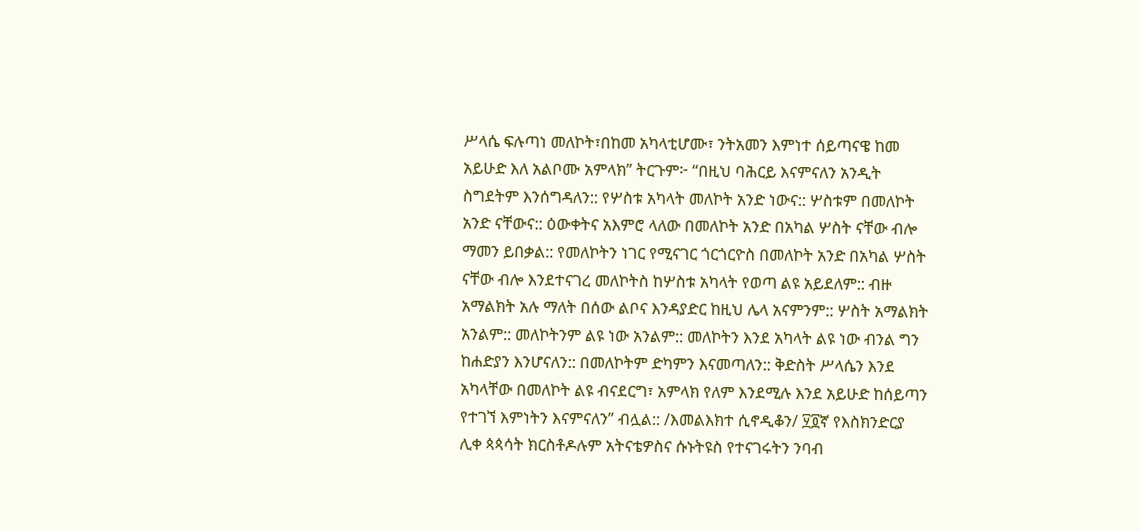ሥላሴ ፍሉጣነ መለኮት፣በከመ አካላቲሆሙ፣ ንትአመን እምነተ ሰይጣናዌ ከመ አይሁድ እለ አልቦሙ አምላክ” ትርጉም፦ “በዚህ ባሕርይ እናምናለን አንዲት ስግደትም እንሰግዳለን:: የሦስቱ አካላት መለኮት አንድ ነውና:: ሦስቱም በመለኮት አንድ ናቸውና:: ዕውቀትና አእምሮ ላለው በመለኮት አንድ በአካል ሦስት ናቸው ብሎ ማመን ይበቃል:: የመለኮትን ነገር የሚናገር ጎርጎርዮስ በመለኮት አንድ በአካል ሦስት ናቸው ብሎ እንደተናገረ መለኮትስ ከሦስቱ አካላት የወጣ ልዩ አይደለም:: ብዙ አማልክት አሉ ማለት በሰው ልቦና እንዳያድር ከዚህ ሌላ አናምንም:: ሦስት አማልክት አንልም:: መለኮትንም ልዩ ነው አንልም:: መለኮትን እንደ አካላት ልዩ ነው ብንል ግን ከሐድያን እንሆናለን:: በመለኮትም ድካምን እናመጣለን:: ቅድስት ሥላሴን እንደ አካላቸው በመለኮት ልዩ ብናደርግ፣ አምላክ የለም እንደሚሉ እንደ አይሁድ ከሰይጣን የተገኘ እምነትን እናምናለን” ብሏል:: /እመልእክተ ሲኖዲቆን/ ፶፬ኛ የእስክንድርያ ሊቀ ጳጳሳት ክርስቶዶሉም አትናቴዎስና ሱኑትዩስ የተናገሩትን ንባብ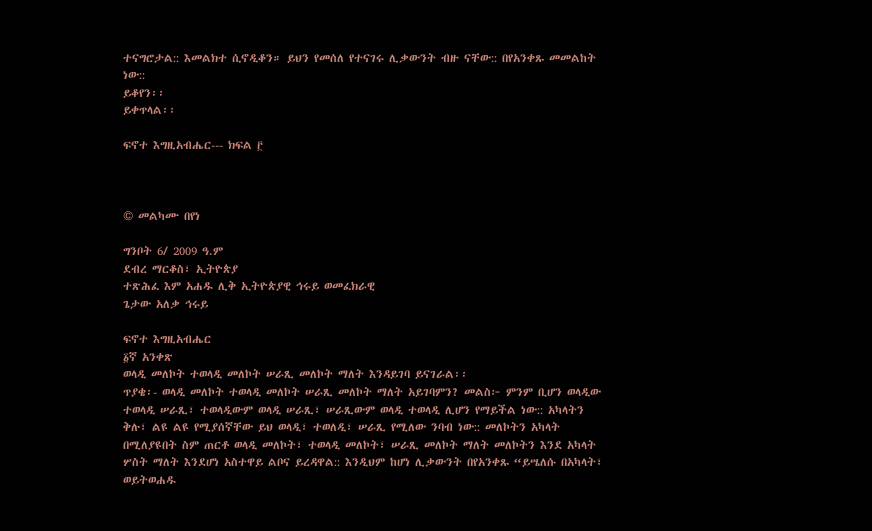ተናግሮታል:: እመልክተ ሲኖዲቆን። ይህን የመሰለ የተናገሩ ሊቃውንት ብዙ ናቸው:: በየአንቀጹ መመልከት ነው::
ይቆየን፡፡
ይቀጥላል፡፡

ፍኖተ እግዚአብሔር--- ክፍል ፫



© መልካሙ በየነ

ግንቦት 6/ 2009 ዓ.ም
ደብረ ማርቆስ፣ ኢትዮጵያ
ተጽሕፈ እም አሐዱ ሊቅ ኢትዮጵያዊ ኅሩይ ወመፈክራዊ
ጌታው አለቃ ኅሩይ

ፍኖተ እግዚአብሔር
፩ኛ አንቀጽ
ወላዲ መለኮት ተወላዲ መለኮት ሠራጺ መለኮት ማለት እንዳይገባ ይናገራል፡፡
ጥያቄ፡- ወላዲ መለኮት ተወላዲ መለኮት ሠራጺ መለኮት ማለት አይገባምን? መልስ፦ ምንም ቢሆን ወላዲው ተወላዲ ሠራጺ፣ ተወላዲውም ወላዲ ሠራጺ፣ ሠራጺውም ወላዲ ተወላዲ ሊሆን የማይችል ነው:: አካላትን ቅሉ፣ ልዩ ልዩ የሚያሰኛቸው ይህ ወላዲ፣ ተወለዲ፣ ሠራጺ የሚለው ንባብ ነው:: መለኮትን አካላት በሚለያዩበት ስም ጠርቶ ወላዲ መለኮት፣ ተወላዲ መለኮት፣ ሠራጺ መለኮት ማለት መለኮትን እንደ አካላት ሦስት ማለት እንደሆነ አስተዋይ ልቦና ይረዳዋል:: እንዲህም ከሆነ ሊቃውንት በየአንቀጹ “ይሤለሱ በአካላት፣ ወይትወሐዱ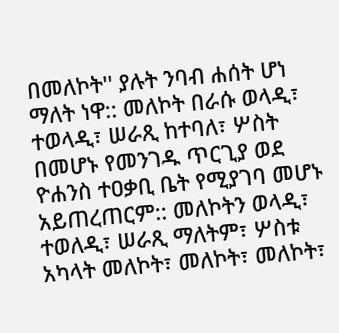በመለኮት'' ያሉት ንባብ ሐሰት ሆነ ማለት ነዋ:: መለኮት በራሱ ወላዲ፣ ተወላዲ፣ ሠራጺ ከተባለ፣ ሦስት በመሆኑ የመንገዱ ጥርጊያ ወደ ዮሐንስ ተዐቃቢ ቤት የሚያገባ መሆኑ አይጠረጠርም:: መለኮትን ወላዲ፣ ተወለዲ፣ ሠራጺ ማለትም፣ ሦስቱ አካላት መለኮት፣ መለኮት፣ መለኮት፣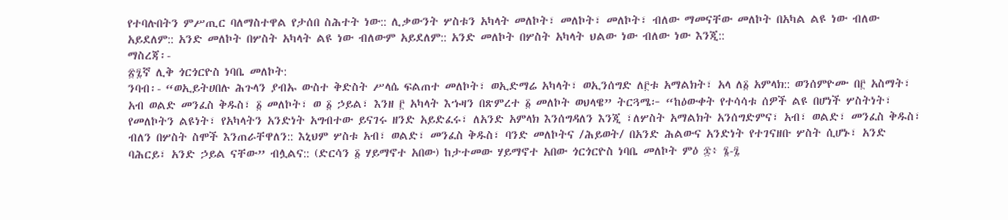የተባሉበትን ምሥጢር ባለማስተዋል የታሰበ ስሕተት ነው:: ሊቃውንት ሦስቱን አካላት መለኮት፣ መለኮት፣ መለኮት፣ ብለው ማመናቸው መለኮት በአካል ልዩ ነው ብለው አይደለም:: አንድ መለኮት በሦስት አካላት ልዩ ነው ብለውም አይደለም:: አንድ መለኮት በሦስት አካላት ህልው ነው ብለው ነው እንጂ::
ማስረጃ፡-
፳፯ኛ ሊቅ ጎርጎርዮስ ነባቤ መለኮት:
ንባብ፡- “ወኢይትሀበሉ ሕጉላን ያብኡ ውስተ ቅድስት ሥላሴ ፍልጠተ መለኮት፣ ወኢድማሬ አካላት፣ ወኢንሰግድ ለ፫ቱ አማልክት፣ አላ ለ፩ አምላክ:: ወንሰምዮሙ በ፫ አስማት፣ አብ ወልድ መንፈስ ቅዱስ፣ ፩ መለኮት፣ ወ ፩ ኃይል፣ እንዘ ፫ አካላት እኁዛን በጽምረተ ፩ መለኮት ወህላዌ” ትርጓሜ፦ “ከዕውቀት የተሳሳቱ ሰዎች ልዩ በሆነች ሦስትነት፣ የመለኮትን ልዩነት፣ የአካላትን አንድነት አግብተው ይናገሩ ዘንድ አይድፈሩ፣ ለአንድ አምላክ እንሰግዳለን እንጂ ፣ለሦስት አማልክት አንሰግድምና፣ አብ፣ ወልድ፣ መንፈስ ቅዱስ፣ ብለን በሦስት ስሞች እንጠራቸዋለን:: እኒህም ሦስቱ አብ፣ ወልድ፣ መንፈስ ቅዱስ፣ ባንድ መለኮትና /ሕይወት/ በአንድ ሕልውና አንድነት የተገናዘቡ ሦስት ሲሆኑ፣ አንድ ባሕርይ፣ አንድ ኃይል ናቸው” ብሏልና:: (ድርሳን ፩ ሃይማኖተ አበው) ከታተመው ሃይማኖተ አበው ጎርጎርዮስ ነባቤ መለኮት ምዕ ፷፥ ፮-፯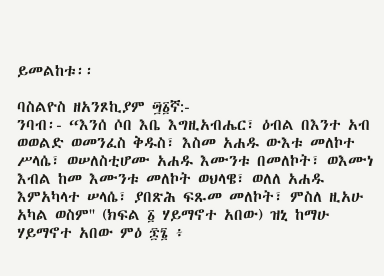ይመልከቱ፡፡

ባስልዮስ ዘአንጾኪያም ፵፩ኛ:-
ንባብ፡- “እንሰ ሶበ እቤ እግዚአብሔር፣ ዕብል በእንተ አብ ወወልድ ወመንፈስ ቅዱስ፣ እስመ አሐዱ ውእቱ መለኮተ ሥላሴ፣ ወሠለስቲሆሙ አሐዱ እሙንቱ በመለኮት፣ ወእሙነ እብል ከመ እሙንቱ መለኮት ወህላዌ፣ ወለለ አሐዱ እምአካላተ ሠላሴ፣ ያበጽሕ ፍጹመ መለኮት፣ ምስለ ዚአሁ አካል ወስም'' (ክፍል ፩ ሃይማኖተ አበው) ዝኒ ከማሁ ሃይማኖተ አበው ምዕ ፷፮ ፥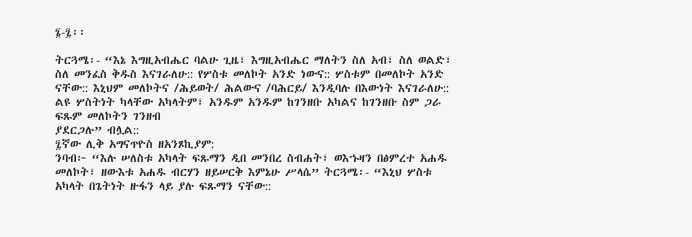፮-፯፡፡

ትርጓሜ፡- “እኔ እግዚአብሔር ባልሁ ጊዜ፣ እግዚአብሔር ማለትን ስለ አብ፣ ስለ ወልድ፣ ስለ መንፈስ ቅዱስ እናገራለሁ:: የሦስቱ መለኮት አንድ ነውና:: ሦስቱም በመለኮት አንድ ናቸው:: እኒህም መለኮትና /ሕይወት/ ሕልውና /ባሕርይ/ እንዲባሉ በእውነት እናገራለሁ:: ልዩ ሦስትነት ካላቸው አካላትም፣ አንዱም አንዱም ከገንዘቡ አካልና ከገንዘቡ ስም ጋራ ፍጹም መለኮትን ገንዘብ
ያደርጋሉ” ብሏል::
፯ኛው ሊቅ አግናጥዮስ ዘአንጾኪያም:
ንባብ፦ “እሉ ሠለስቱ አካላት ፍጹማን ዲበ መንበረ ስብሐት፣ ወእኁዛን በፅምረተ አሐዱ መለኮት፣ ዘውእቱ አሐዱ ብርሃን ዘይሠርቅ እምኔሁ ሥላሴ” ትርጓሜ፡- “እኒህ ሦስቱ አካላት በጌትነት ዙፋን ላይ ያሉ ፍጹማን ናቸው::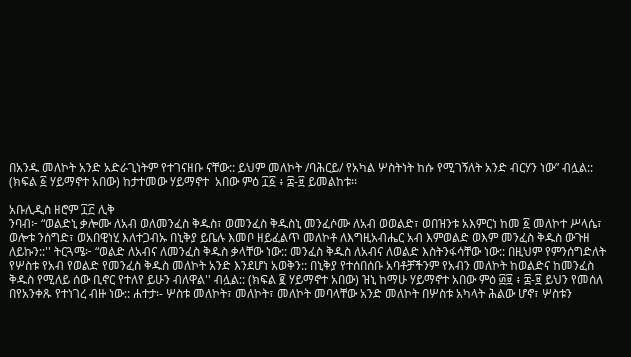በአንዱ መለኮት አንድ አድራጊነትም የተገናዘቡ ናቸው:: ይህም መለኮት /ባሕርይ/ የአካል ሦስትነት ከሱ የሚገኝለት አንድ ብርሃን ነው” ብሏል:: (ክፍል ፩ ሃይማኖተ አበው) ከታተመው ሃይማኖተ  አበው ምዕ ፲፩ ፥ ፰-፱ ይመልከቱ፡፡

አቡሊዲስ ዘሮም ፲፫ ሊቅ
ንባብ፦ “ወልድኒ ቃሎሙ ለአብ ወለመንፈስ ቅዱስ፣ ወመንፈስ ቅዱስኒ መንፈሶሙ ለአብ ወወልድ፣ ወበዝንቱ አእምርነ ከመ ፩ መለኮተ ሥላሴ፣ ወሎቱ ንሰግድ፣ ወአበዊነሂ እለተጋብኡ በኒቅያ ይቤሉ እመቦ ዘይፈልጥ መለኮቶ ለእግዚአብሔር አብ እምወልድ ወእም መንፈስ ቅዱስ ውጉዘ ለይኩን::'' ትርጓሜ፦ “ወልድ ለአብና ለመንፈስ ቅዱስ ቃላቸው ነው:: መንፈስ ቅዱስ ለአብና ለወልድ እስትንፋሳቸው ነው:: በዚህም የምንሰግድለት የሦስቱ የአብ የወልድ የመንፈስ ቅዱስ መለኮት አንድ እንደሆነ አወቅን:: በኒቅያ የተሰበሰቡ አባቶቻችንም የአብን መለኮት ከወልድና ከመንፈስ ቅዱስ የሚለይ ሰው ቢኖር የተለየ ይሁን ብለዋል'' ብሏል:: (ክፍል ፪ ሃይማኖተ አበው) ዝኒ ከማሁ ሃይማኖተ አበው ምዕ ፴፱ ፥ ፰-፱ ይህን የመሰለ በየአንቀጹ የተነገረ ብዙ ነው:: ሐተታ፡- ሦስቱ መለኮት፣ መለኮት፣ መለኮት መባላቸው አንድ መለኮት በሦስቱ አካላት ሕልው ሆኖ፣ ሦስቱን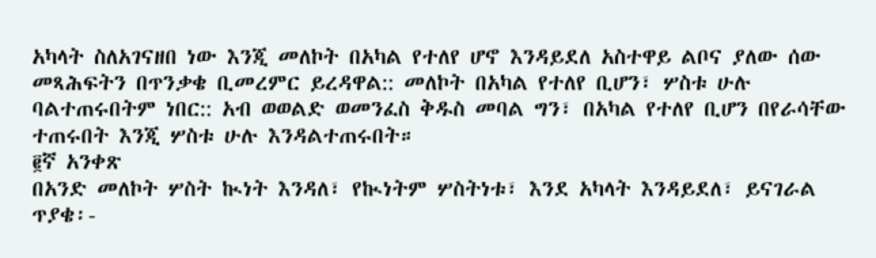አካላት ስለአገናዘበ ነው እንጂ መለኮት በአካል የተለየ ሆኖ እንዳይደለ አስተዋይ ልቦና ያለው ሰው መጻሕፍትን በጥንቃቄ ቢመረምር ይረዳዋል:: መለኮት በአካል የተለየ ቢሆን፣ ሦስቱ ሁሉ ባልተጠሩበትም ነበር:: አብ ወወልድ ወመንፈስ ቅዱስ መባል ግን፣ በአካል የተለየ ቢሆን በየራሳቸው ተጠሩበት እንጂ ሦስቱ ሁሉ እንዳልተጠሩበት።
፪ኛ አንቀጽ
በአንድ መለኮት ሦስት ኲነት እንዳለ፣ የኲነትም ሦስትነቱ፣ እንደ አካላት እንዳይደለ፣ ይናገራል
ጥያቄ፡-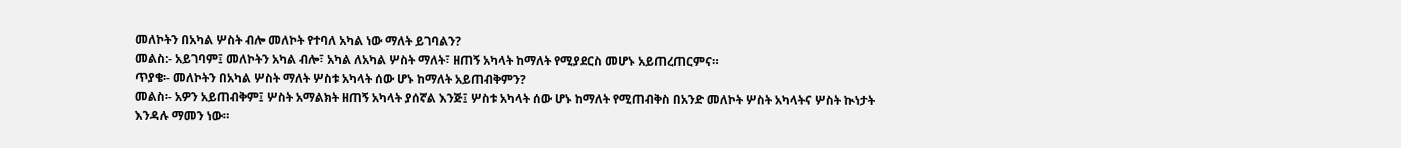መለኮትን በአካል ሦስት ብሎ መለኮት የተባለ አካል ነው ማለት ይገባልን?
መልስ:- አይገባም፤ መለኮትን አካል ብሎ፣ አካል ለአካል ሦስት ማለት፣ ዘጠኝ አካላት ከማለት የሚያደርስ መሆኑ አይጠረጠርምና።
ጥያቄ፡- መለኮትን በአካል ሦስት ማለት ሦስቱ አካላት ሰው ሆኑ ከማለት አይጠብቅምን?
መልስ፡- አዎን አይጠብቅም፤ ሦስት አማልክት ዘጠኝ አካላት ያሰኛል እንጅ፤ ሦስቱ አካላት ሰው ሆኑ ከማለት የሚጠብቅስ በአንድ መለኮት ሦስት አካላትና ሦስት ኲነታት እንዳሉ ማመን ነው።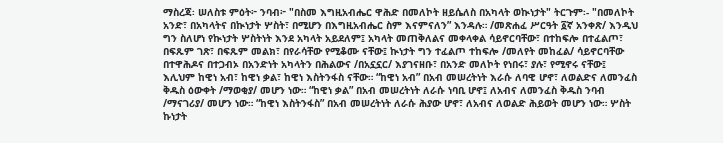ማስረጃ፡ ሠለስቱ ምዕት፦ ንባብ፦ "በስመ እግዚአብሔር ዋሕድ በመለኮት ዘይሴለስ በአካላት ወኲነታት" ትርጉም፡- "በመለኮት አንድ፣ በአካላትና በኲነታት ሦስት፣ በሚሆን በእግዚአብሔር ስም እናምናለን” እንዳሉ። /መጽሐፈ ሥርዓት ፩ኛ አንቀጽ/ እንዲህ ግን ስለሆነ የኲነታት ሦስትነት እንደ አካላት አይደለም፤ አካላት መጠቅለልና መቀላቀል ሳይኖርባቸው፣ በተከፍሎ በተፈልጦ፣ በፍጹም ገጽ፣ በፍጹም መልክ፣ በየራሳቸው የሚቆሙ ናቸው፤ ኲነታት ግን ተፈልጦ ተከፍሎ /መለየት መከፈል/ ሳይኖርባቸው በተዋሕዶና በተጋብኦ በአንድነት አካላትን በሕልውና /በአኗኗር/ እያገናዘቡ፣ በአንድ መለኮት የነበሩ፣ ያሉ፣ የሚኖሩ ናቸው፤ እሊህም ከዊነ አብ፣ ከዊነ ቃል፣ ከዊነ እስትንፋስ ናቸው። “ከዊነ አብ” በአብ መሠረትነት እራሱ ለባዊ ሆኖ፣ ለወልድና ለመንፈስ ቅዱስ ዕውቀት /ማወቂያ/ መሆን ነው። “ከዊነ ቃል” በአብ መሠረትነት ለራሱ ነባቢ ሆኖ፤ ለአብና ለመንፈስ ቅዱስ ንባብ /ማናገሪያ/ መሆን ነው። “ከዊነ እስትንፋስ” በአብ መሠረትነት ለራሱ ሕያው ሆኖ፣ ለአብና ለወልድ ሕይወት መሆን ነው። ሦስት ኩነታት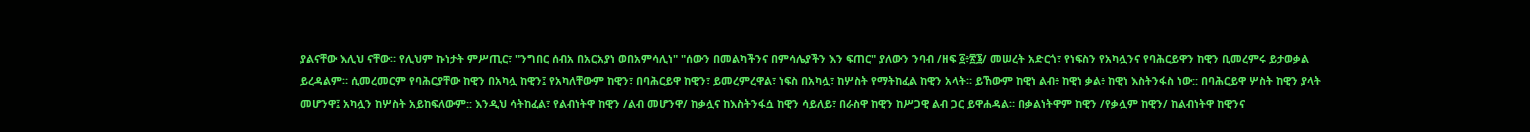ያልናቸው እሊህ ናቸው። የሊህም ኩነታት ምሥጢር፣ "ንግበር ሰብአ በአርአያነ ወበአምሳሊነ" "ሰውን በመልካችንና በምሳሌያችን እን ፍጠር" ያለውን ንባብ /ዘፍ ፩፥፳፮/ መሠረት አድርጎ፣ የነፍስን የአካሏንና የባሕርይዋን ከዊን ቢመረምሩ ይታወቃል ይረዳልም። ሲመረመርም የባሕርያቸው ከዊን በአካሏ ከዊን፤ የአካለቸውም ከዊን፣ በባሕርይዋ ከዊን፣ ይመረምረዋል፣ ነፍስ በአካሏ፣ ከሦስት የማትከፈል ከዊን አላት። ይኸውም ከዊነ ልብ፥ ከዊነ ቃል፥ ከዊነ እስትንፋስ ነው:: በባሕርይዋ ሦስት ከዊን ያላት መሆንዋ፤ አካሏን ከሦስት አይከፍለውም:: እንዲህ ሳትከፈል፣ የልብነትዋ ከዊን /ልብ መሆንዋ/ ከቃሏና ከእስትንፋሷ ከዊን ሳይለይ፣ በራስዋ ከዊን ከሥጋዊ ልብ ጋር ይዋሐዳል። በቃልነትዋም ከዊን /የቃሏም ከዊን/ ከልብነትዋ ከዊንና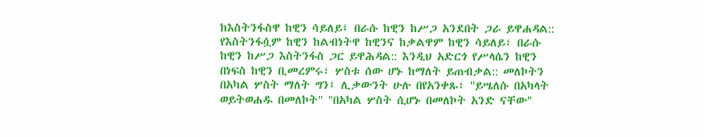ከእስትንፋስዋ ከዊን ሳይለይ፤ በራሱ ከዊን ከሥጋ አንደበት ጋራ ይዋሐዳል:: የእስትንፋሷም ከዊን ከልብነትዋ ከዊንና ከቃልዋም ከዊን ሳይለይ፣ በራሱ ከዊን ከሥጋ እስትንፋስ ጋር ይዋሕዳል:: እንዲህ አድርጎ የሥላሴን ከዊን በነፍስ ከዊን ቢመረምሩ፣ ሦስቱ ሰው ሆኑ ከማለት ይጠብቃል:: መለኮትን በአካል ሦስት ማለት ግን፤ ሊቃውንት ሁሉ በየአንቀጹ፣ "ይሤለሱ በአካላት ወይትወሐዱ በመለኮት" "በአካል ሦስት ሲሆኑ በመለኮት አንድ ናቸው"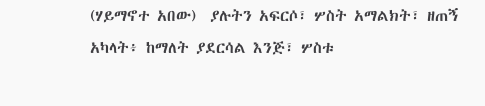(ሃይማኖተ አበው)  ያሉትን አፍርሶ፣ ሦስት አማልክት፣ ዘጠኝ አካላት፥ ከማለት ያደርሳል እንጅ፣ ሦስቱ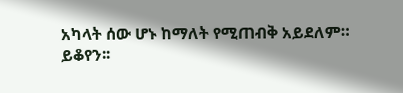አካላት ሰው ሆኑ ከማለት የሚጠብቅ አይደለም።
ይቆየን፡፡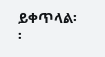ይቀጥላል፡፡